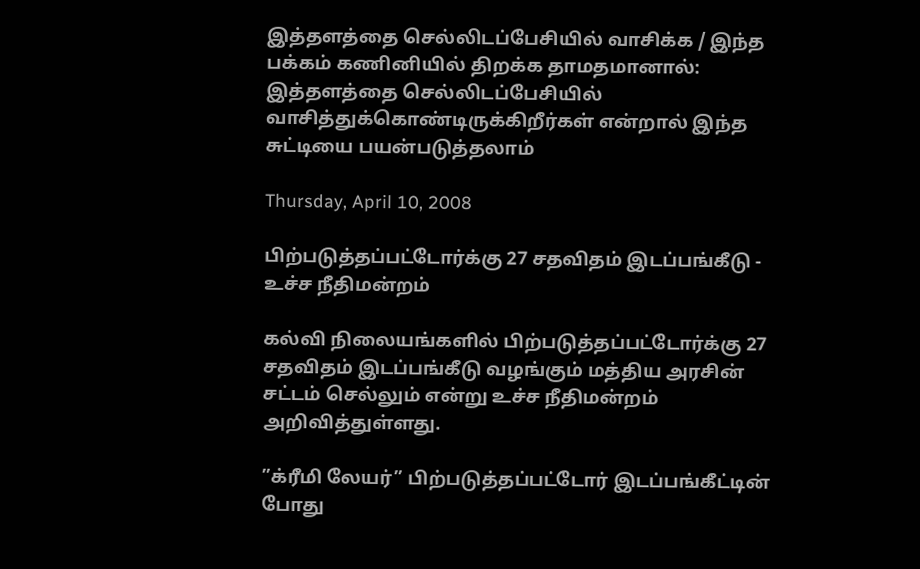இத்தளத்தை செல்லிடப்பேசியில் வாசிக்க / இந்த பக்கம் கணினியில் திறக்க தாமதமானால்: இத்தளத்தை செல்லிடப்பேசியில் வாசித்துக்கொண்டிருக்கிறீர்கள் என்றால் இந்த சுட்டியை பயன்படுத்தலாம்

Thursday, April 10, 2008

பிற்படுத்தப்பட்டோர்க்கு 27 சதவிதம் இடப்பங்கீடு - உச்ச நீதிமன்றம்

கல்வி நிலையங்களில் பிற்படுத்தப்பட்டோர்க்கு 27 சதவிதம் இடப்பங்கீடு வழங்கும் மத்திய அரசின் சட்டம் செல்லும் என்று உச்ச நீதிமன்றம் அறிவித்துள்ளது.

”க்ரீமி லேயர்” பிற்படுத்தப்பட்டோர் இடப்பங்கீட்டின் போது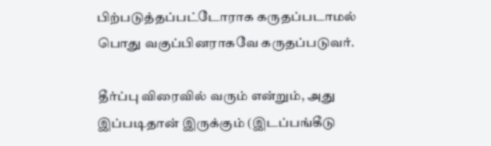பிற்படுத்தப்பட்டோராக கருதப்படாமல் பொது வகுப்பினராகவே கருதப்படுவர்.

தீர்ப்பு விரைவில் வரும் என்றும், அது இப்படிதான் இருக்கும் (இடப்பங்கீடு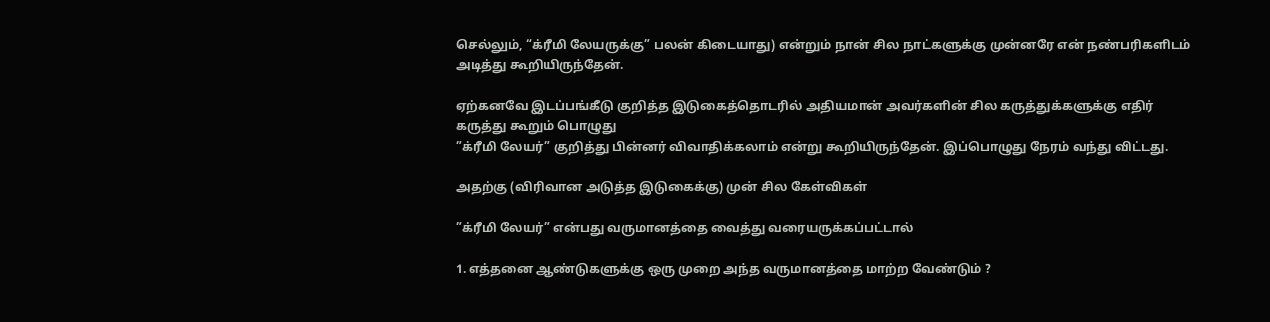செல்லும், “க்ரீமி லேயருக்கு” பலன் கிடையாது) என்றும் நான் சில நாட்களுக்கு முன்னரே என் நண்பரிகளிடம் அடித்து கூறியிருந்தேன்.

ஏற்கனவே இடப்பங்கீடு குறித்த இடுகைத்தொடரில் அதியமான் அவர்களின் சில கருத்துக்களுக்கு எதிர் கருத்து கூறும் பொழுது
”க்ரீமி லேயர்” குறித்து பின்னர் விவாதிக்கலாம் என்று கூறியிருந்தேன். இப்பொழுது நேரம் வந்து விட்டது.

அதற்கு (விரிவான அடுத்த இடுகைக்கு) முன் சில கேள்விகள்

”க்ரீமி லேயர்” என்பது வருமானத்தை வைத்து வரையருக்கப்பட்டால்

1. எத்தனை ஆண்டுகளுக்கு ஒரு முறை அந்த வருமானத்தை மாற்ற வேண்டும் ?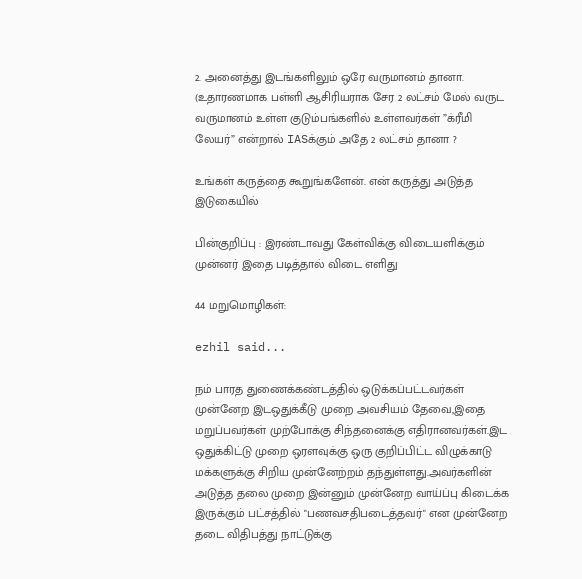2. அனைத்து இடங்களிலும் ஒரே வருமானம் தானா. (உதாரணமாக பள்ளி ஆசிரியராக சேர 2 லட்சம் மேல் வருட வருமானம் உள்ள குடும்பங்களில் உள்ளவர்கள் ”க்ரீமி லேயர்” என்றால் IASக்கும் அதே 2 லட்சம் தானா ?

உங்கள் கருத்தை கூறுங்களேன். என் கருத்து அடுத்த இடுகையில்

பின்குறிப்பு : இரண்டாவது கேள்விக்கு விடையளிக்கும் முன்னர் இதை படித்தால் விடை எளிது

44 மறுமொழிகள்:

ezhil said...

நம் பாரத துணைக்கண்டத்தில் ஒடுக்கப்பட்டவர்கள் முன்னேற இடஒதுக்கீடு முறை அவசியம் தேவை,இதை மறுப்பவர்கள் முற்போக்கு சிந்தனைக்கு எதிரானவர்கள்.இட ஒதுக்கிட்டு முறை ஒரளவுக்கு ஒரு குறிப்பிட்ட விழுக்காடு மக்களுக்கு சிறிய முன்னேற்றம் தந்துள்ளது.அவர்களின் அடுத்த தலை முறை இன்னும் முன்னேற வாய்ப்பு கிடைக்க இருக்கும் பட்சத்தில் "பணவசதிபடைத்தவர்" என முன்னேற தடை விதிபத்து நாட்டுக்கு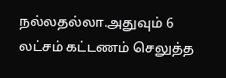நல்லதல்லா.அதுவும் 6 லட்சம் கட்டணம் செலுத்த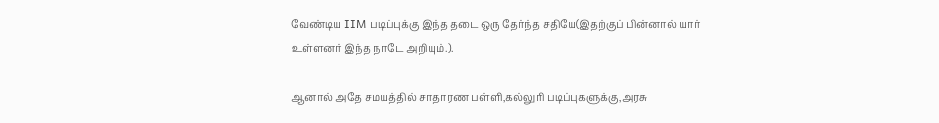வேண்டிய IIM படிப்புக்கு இந்த தடை ஒரு தேர்ந்த சதியே(இதற்குப் பின்னால் யார் உள்ளனர் இந்த நாடே அறியும்.).

ஆனால் அதே சமயத்தில் சாதாரண பள்ளி,கல்லுரி படிப்புகளுக்கு,அரசு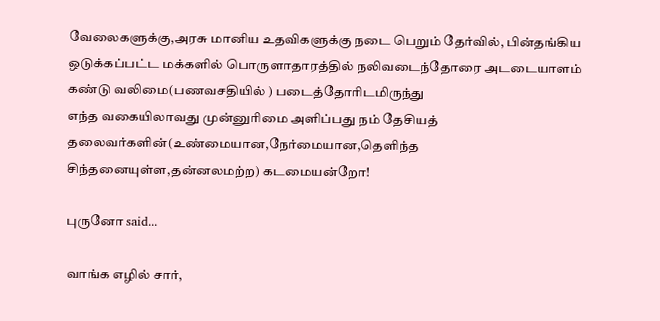வேலைகளுக்கு,அரசு மானிய உதவிகளுக்கு நடை பெறும் தேர்வில், பின்தங்கிய ஒடுக்கப்பட்ட மக்களில் பொருளாதாரத்தில் நலிவடைந்தோரை அடடையாளம் கண்டு வலிமை(பணவசதியில் ) படைத்தோரிடமிருந்து
எந்த வகையிலாவது முன்னுரிமை அளிப்பது நம் தேசியத் தலைவர்களின்(உண்மையான,நேர்மையான,தெளிந்த சிந்தனையுள்ள,தன்னலமற்ற) கடமையன்றோ!

புருனோ said...

வாங்க எழில் சார்,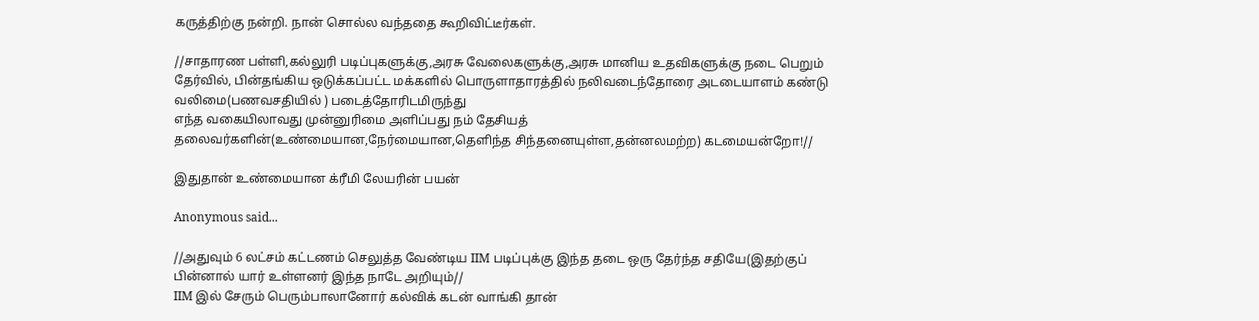கருத்திற்கு நன்றி. நான் சொல்ல வந்ததை கூறிவிட்டீர்கள்.

//சாதாரண பள்ளி,கல்லுரி படிப்புகளுக்கு,அரசு வேலைகளுக்கு,அரசு மானிய உதவிகளுக்கு நடை பெறும் தேர்வில், பின்தங்கிய ஒடுக்கப்பட்ட மக்களில் பொருளாதாரத்தில் நலிவடைந்தோரை அடடையாளம் கண்டு வலிமை(பணவசதியில் ) படைத்தோரிடமிருந்து
எந்த வகையிலாவது முன்னுரிமை அளிப்பது நம் தேசியத் தலைவர்களின்(உண்மையான,நேர்மையான,தெளிந்த சிந்தனையுள்ள,தன்னலமற்ற) கடமையன்றோ!//

இதுதான் உண்மையான க்ரீமி லேயரின் பயன்

Anonymous said...

//அதுவும் 6 லட்சம் கட்டணம் செலுத்த வேண்டிய IIM படிப்புக்கு இந்த தடை ஒரு தேர்ந்த சதியே(இதற்குப் பின்னால் யார் உள்ளனர் இந்த நாடே அறியும்//
IIM இல் சேரும் பெரும்பாலானோர் கல்விக் கடன் வாங்கி தான்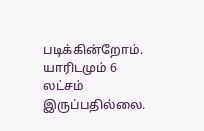படிக்கின்றோம். யாரிடமும் 6 லட்சம் இருப்பதில்லை.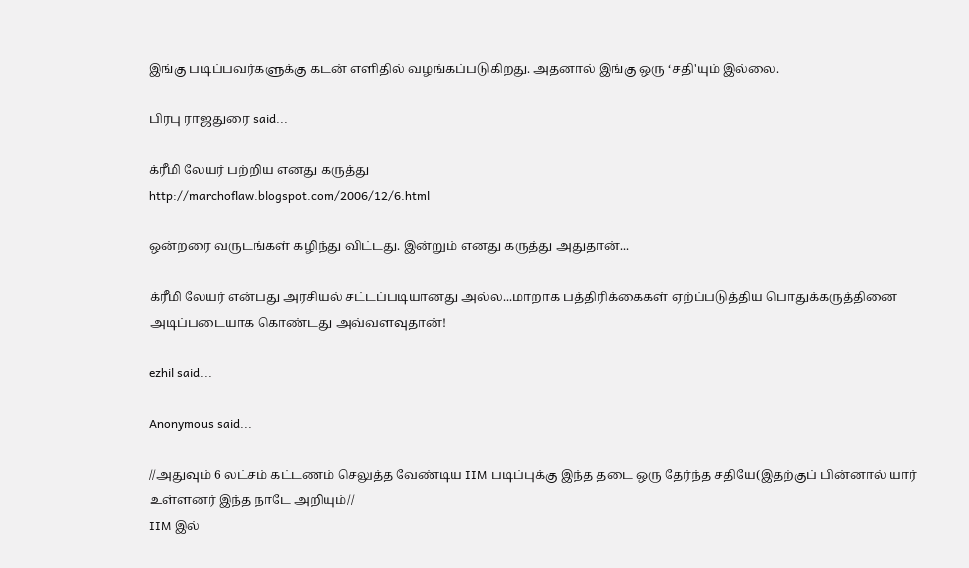இங்கு படிப்பவர்களுக்கு கடன் எளிதில் வழங்கப்படுகிறது. அதனால் இங்கு ஒரு ‘சதி'யும் இல்லை.

பிரபு ராஜதுரை said...

க்ரீமி லேயர் பற்றிய எனது கருத்து
http://marchoflaw.blogspot.com/2006/12/6.html

ஒன்றரை வருடங்கள் கழிந்து விட்டது. இன்றும் எனது கருத்து அதுதான்...

க்ரீமி லேயர் என்பது அரசியல் சட்டப்படியானது அல்ல...மாறாக பத்திரிக்கைகள் ஏற்ப்படுத்திய பொதுக்கருத்தினை அடிப்படையாக கொண்டது அவ்வளவுதான்!

ezhil said...

Anonymous said...

//அதுவும் 6 லட்சம் கட்டணம் செலுத்த வேண்டிய IIM படிப்புக்கு இந்த தடை ஒரு தேர்ந்த சதியே(இதற்குப் பின்னால் யார் உள்ளனர் இந்த நாடே அறியும்//
IIM இல்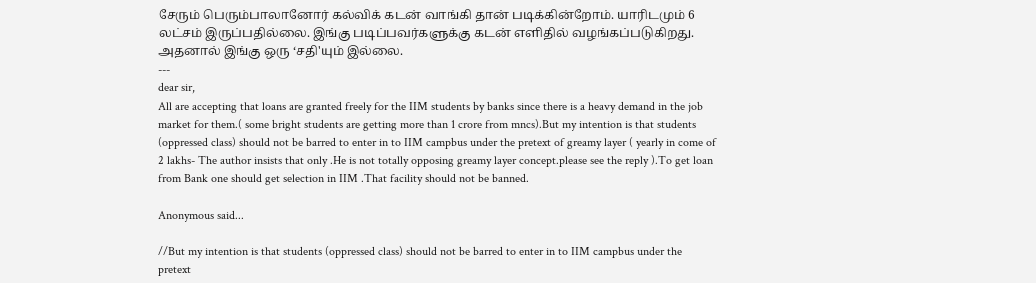சேரும் பெரும்பாலானோர் கல்விக் கடன் வாங்கி தான் படிக்கின்றோம். யாரிடமும் 6 லட்சம் இருப்பதில்லை. இங்கு படிப்பவர்களுக்கு கடன் எளிதில் வழங்கப்படுகிறது. அதனால் இங்கு ஒரு ‘சதி'யும் இல்லை.
---
dear sir,
All are accepting that loans are granted freely for the IIM students by banks since there is a heavy demand in the job market for them.( some bright students are getting more than 1 crore from mncs).But my intention is that students (oppressed class) should not be barred to enter in to IIM campbus under the pretext of greamy layer ( yearly in come of 2 lakhs- The author insists that only .He is not totally opposing greamy layer concept.please see the reply ).To get loan from Bank one should get selection in IIM .That facility should not be banned.

Anonymous said...

//But my intention is that students (oppressed class) should not be barred to enter in to IIM campbus under the pretext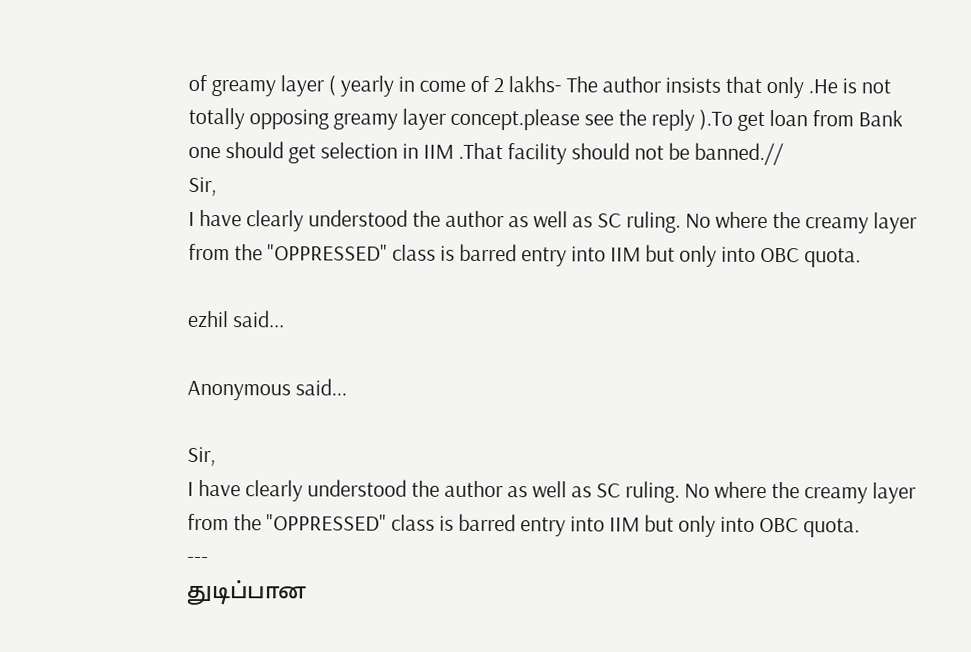of greamy layer ( yearly in come of 2 lakhs- The author insists that only .He is not totally opposing greamy layer concept.please see the reply ).To get loan from Bank one should get selection in IIM .That facility should not be banned.//
Sir,
I have clearly understood the author as well as SC ruling. No where the creamy layer from the "OPPRESSED" class is barred entry into IIM but only into OBC quota.

ezhil said...

Anonymous said...

Sir,
I have clearly understood the author as well as SC ruling. No where the creamy layer from the "OPPRESSED" class is barred entry into IIM but only into OBC quota.
---
துடிப்பான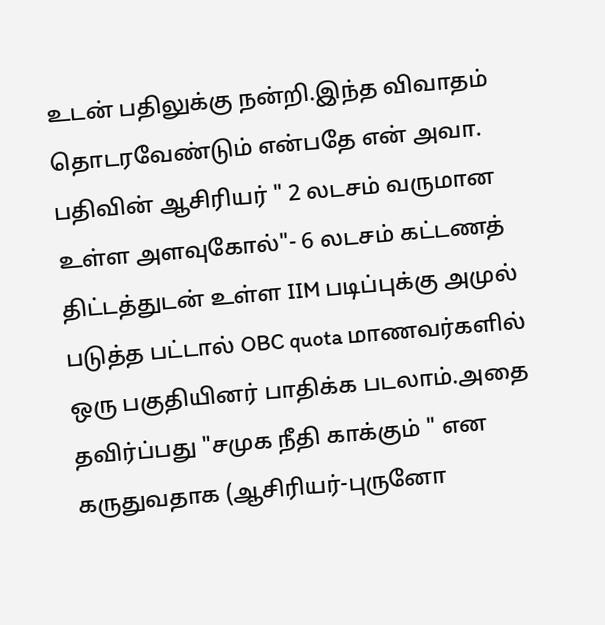உடன் பதிலுக்கு நன்றி.இந்த விவாதம் தொடரவேண்டும் என்பதே என் அவா.
பதிவின் ஆசிரியர் " 2 லடசம் வருமான உள்ள அளவுகோல்"- 6 லடசம் கட்டணத் திட்டத்துடன் உள்ள IIM படிப்புக்கு அமுல் படுத்த பட்டால் OBC quota மாணவர்களில் ஒரு பகுதியினர் பாதிக்க படலாம்.அதை தவிர்ப்பது "சமுக நீதி காக்கும் " என கருதுவதாக (ஆசிரியர்-புருனோ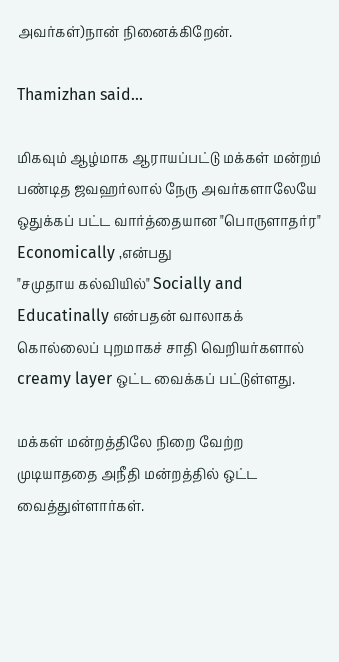அவர்கள்)நான் நினைக்கிறேன்.

Thamizhan said...

மிகவும் ஆழ்மாக ஆராயப்பட்டு மக்கள் மன்றம் பண்டித ஜவஹர்லால் நேரு அவர்களாலேயே ஒதுக்கப் பட்ட வார்த்தையான "பொருளாதர்ர" Economically ,என்பது
"சமுதாய கல்வியில்" Socially and Educatinally என்பதன் வாலாகக் கொல்லைப் புறமாகச் சாதி வெறியர்களால் creamy layer ஒட்ட வைக்கப் பட்டுள்ளது.

மக்கள் மன்றத்திலே நிறை வேற்ற முடியாததை அநீதி மன்றத்தில் ஒட்ட வைத்துள்ளார்கள்.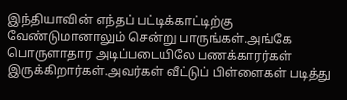இந்தியாவின் எந்தப் பட்டிக்காட்டிற்கு வேண்டுமானாலும் சென்று பாருங்கள்.அங்கே பொருளாதார அடிப்படையிலே பணக்காரர்கள் இருக்கிறார்கள்.அவர்கள் வீட்டுப் பிள்ளைகள் படித்து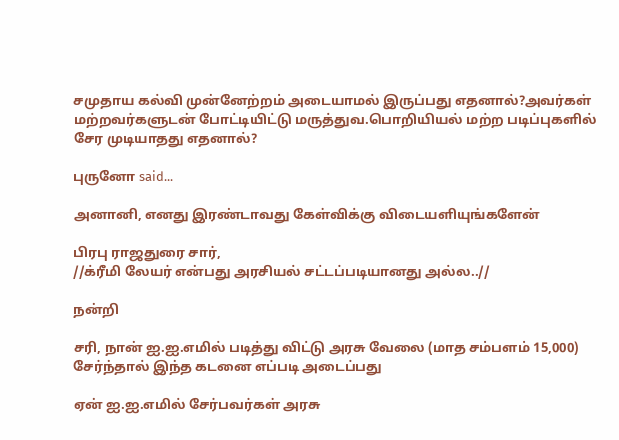சமுதாய கல்வி முன்னேற்றம் அடையாமல் இருப்பது எதனால்?அவர்கள் மற்றவர்களுடன் போட்டியிட்டு மருத்துவ.பொறியியல் மற்ற படிப்புகளில் சேர முடியாதது எதனால்?

புருனோ said...

அனானி, எனது இரண்டாவது கேள்விக்கு விடையளியுங்களேன்

பிரபு ராஜதுரை சார்,
//க்ரீமி லேயர் என்பது அரசியல் சட்டப்படியானது அல்ல..//

நன்றி

சரி, நான் ஐ.ஐ.எமில் படித்து விட்டு அரசு வேலை (மாத சம்பளம் 15,000) சேர்ந்தால் இந்த கடனை எப்படி அடைப்பது

ஏன் ஐ.ஐ.எமில் சேர்பவர்கள் அரசு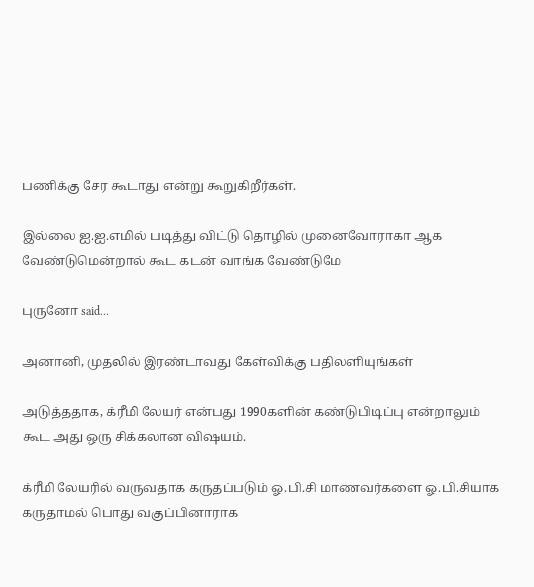பணிக்கு சேர கூடாது என்று கூறுகிறீர்கள்.

இல்லை ஐ.ஐ.எமில் படித்து விட்டு தொழில் முனைவோராகா ஆக வேண்டுமென்றால் கூட கடன் வாங்க வேண்டுமே

புருனோ said...

அனானி, முதலில் இரண்டாவது கேள்விக்கு பதிலளியுங்கள்

அடுத்ததாக, க்ரீமி லேயர் என்பது 1990களின் கண்டுபிடிப்பு என்றாலும் கூட அது ஒரு சிக்கலான விஷயம்.

க்ரீமி லேயரில் வருவதாக கருதப்படும் ஓ.பி.சி மாணவர்களை ஓ.பி.சியாக கருதாமல் பொது வகுப்பினாராக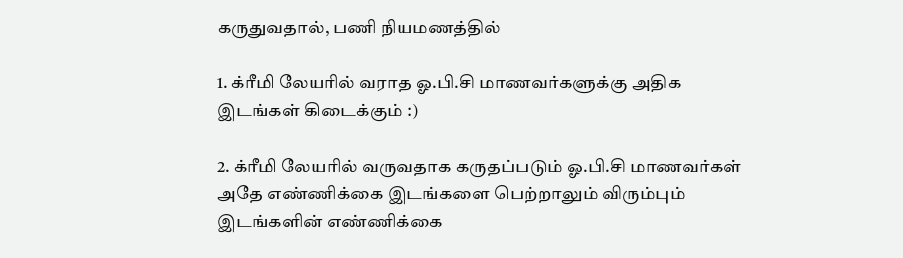கருதுவதால், பணி நியமணத்தில்

1. க்ரீமி லேயரில் வராத ஓ.பி.சி மாணவர்களுக்கு அதிக இடங்கள் கிடைக்கும் :)

2. க்ரீமி லேயரில் வருவதாக கருதப்படும் ஓ.பி.சி மாணவர்கள் அதே எண்ணிக்கை இடங்களை பெற்றாலும் விரும்பும் இடங்களின் எண்ணிக்கை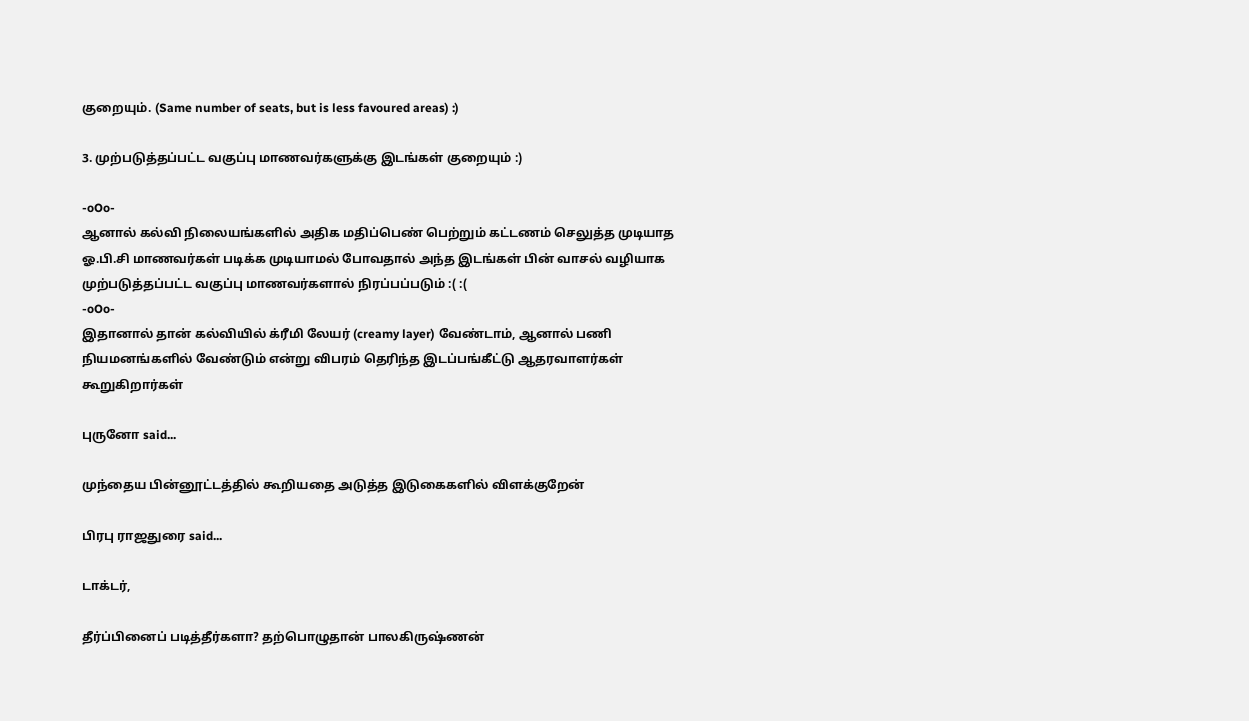குறையும். (Same number of seats, but is less favoured areas) :)

3. முற்படுத்தப்பட்ட வகுப்பு மாணவர்களுக்கு இடங்கள் குறையும் :)

-oOo-
ஆனால் கல்வி நிலையங்களில் அதிக மதிப்பெண் பெற்றும் கட்டணம் செலுத்த முடியாத ஓ.பி.சி மாணவர்கள் படிக்க முடியாமல் போவதால் அந்த இடங்கள் பின் வாசல் வழியாக முற்படுத்தப்பட்ட வகுப்பு மாணவர்களால் நிரப்பப்படும் :( :(
-oOo-
இதானால் தான் கல்வியில் க்ரீமி லேயர் (creamy layer) வேண்டாம், ஆனால் பணி நியமனங்களில் வேண்டும் என்று விபரம் தெரிந்த இடப்பங்கீட்டு ஆதரவாளர்கள் கூறுகிறார்கள்

புருனோ said...

முந்தைய பின்னூட்டத்தில் கூறியதை அடுத்த இடுகைகளில் விளக்குறேன்

பிரபு ராஜதுரை said...

டாக்டர்,

தீர்ப்பினைப் படித்தீர்களா? தற்பொழுதான் பாலகிருஷ்ணன்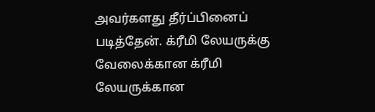அவர்களது தீர்ப்பினைப் படித்தேன். க்ரீமி லேயருக்கு வேலைக்கான க்ரீமி லேயருக்கான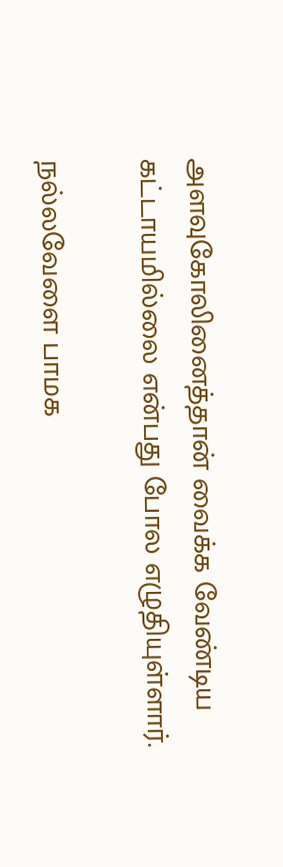அளவுகோலினைத்தான் வைக்க வேண்டிய கட்டாயமில்லை என்பது போல எழுதியுள்ளார்.

நல்லவேளை பாமக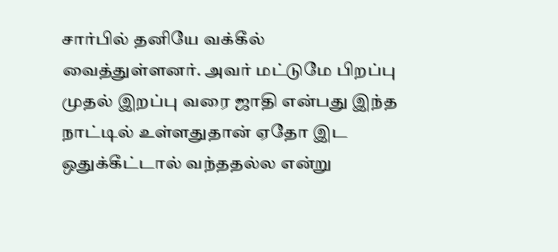சார்பில் தனியே வக்கீல் வைத்துள்ளனர். அவர் மட்டுமே பிறப்பு முதல் இறப்பு வரை ஜாதி என்பது இந்த நாட்டில் உள்ளதுதான் ஏதோ இட ஒதுக்கீட்டால் வந்ததல்ல என்று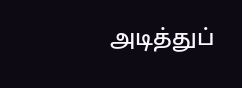அடித்துப்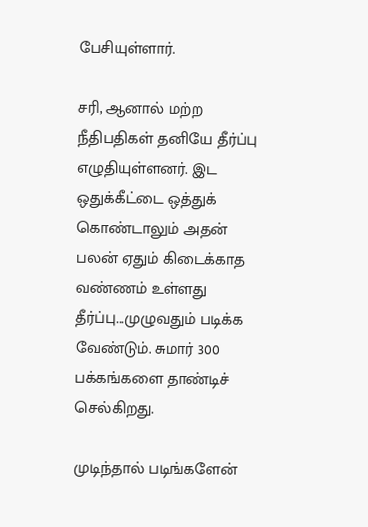பேசியுள்ளார்.

சரி, ஆனால் மற்ற நீதிபதிகள் தனியே தீர்ப்பு எழுதியுள்ளனர். இட ஒதுக்கீட்டை ஒத்துக் கொண்டாலும் அதன் பலன் ஏதும் கிடைக்காத வண்ணம் உள்ளது தீர்ப்பு...முழுவதும் படிக்க வேண்டும். சுமார் 300 பக்கங்களை தாண்டிச் செல்கிறது.

முடிந்தால் படிங்களேன்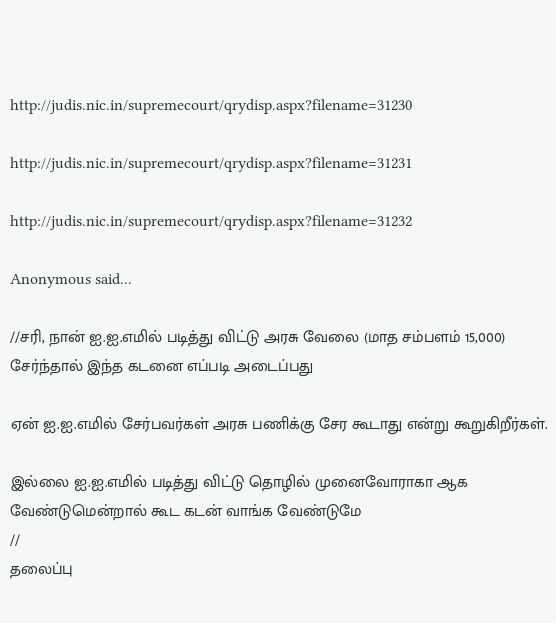http://judis.nic.in/supremecourt/qrydisp.aspx?filename=31230

http://judis.nic.in/supremecourt/qrydisp.aspx?filename=31231

http://judis.nic.in/supremecourt/qrydisp.aspx?filename=31232

Anonymous said...

//சரி, நான் ஐ.ஐ.எமில் படித்து விட்டு அரசு வேலை (மாத சம்பளம் 15,000) சேர்ந்தால் இந்த கடனை எப்படி அடைப்பது

ஏன் ஐ.ஐ.எமில் சேர்பவர்கள் அரசு பணிக்கு சேர கூடாது என்று கூறுகிறீர்கள்.

இல்லை ஐ.ஐ.எமில் படித்து விட்டு தொழில் முனைவோராகா ஆக வேண்டுமென்றால் கூட கடன் வாங்க வேண்டுமே
//
தலைப்பு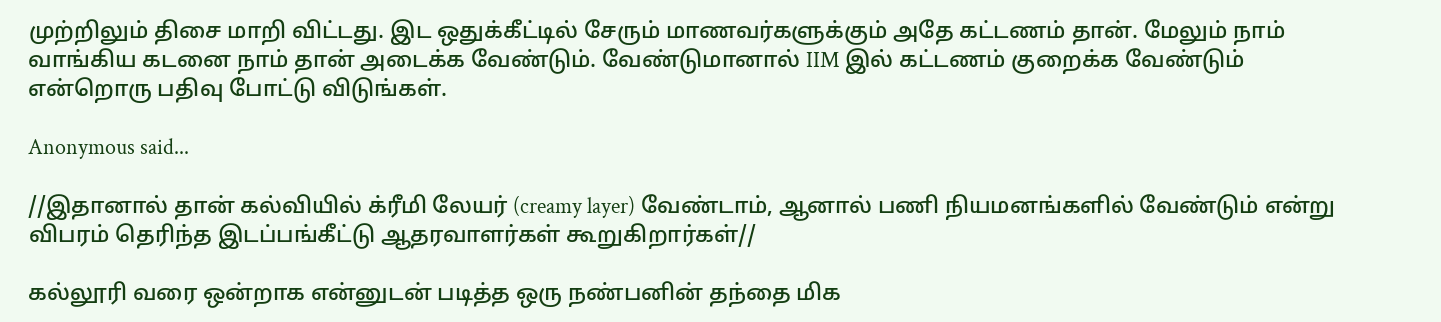முற்றிலும் திசை மாறி விட்டது. இட ஒதுக்கீட்டில் சேரும் மாணவர்களுக்கும் அதே கட்டணம் தான். மேலும் நாம் வாங்கிய கடனை நாம் தான் அடைக்க வேண்டும். வேண்டுமானால் IIM இல் கட்டணம் குறைக்க வேண்டும் என்றொரு பதிவு போட்டு விடுங்கள்.

Anonymous said...

//இதானால் தான் கல்வியில் க்ரீமி லேயர் (creamy layer) வேண்டாம், ஆனால் பணி நியமனங்களில் வேண்டும் என்று விபரம் தெரிந்த இடப்பங்கீட்டு ஆதரவாளர்கள் கூறுகிறார்கள்//

கல்லூரி வரை ஒன்றாக என்னுடன் படித்த ஒரு நண்பனின் தந்தை மிக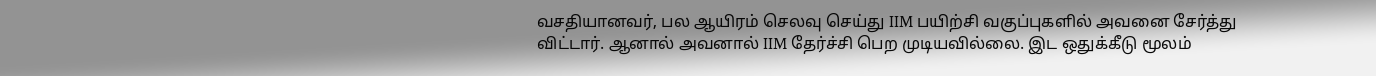வசதியானவர், பல ஆயிரம் செலவு செய்து IIM பயிற்சி வகுப்புகளில் அவனை சேர்த்து விட்டார். ஆனால் அவனால் IIM தேர்ச்சி பெற முடியவில்லை. இட ஒதுக்கீடு மூலம்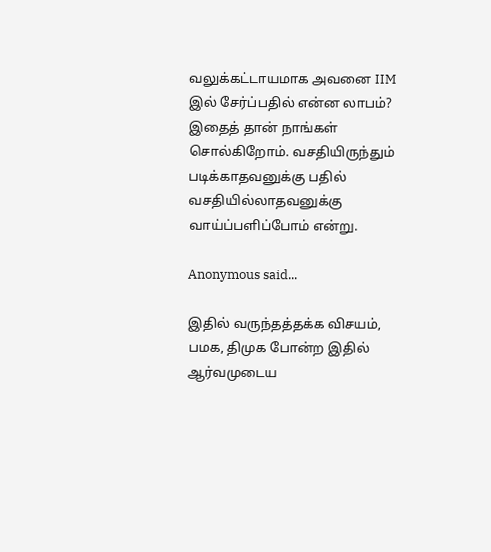வலுக்கட்டாயமாக அவனை IIM இல் சேர்ப்பதில் என்ன லாபம்? இதைத் தான் நாங்கள் சொல்கிறோம். வசதியிருந்தும் படிக்காதவனுக்கு பதில் வசதியில்லாதவனுக்கு வாய்ப்பளிப்போம் என்று.

Anonymous said...

இதில் வருந்தத்தக்க விசயம், பமக, திமுக போன்ற இதில் ஆர்வமுடைய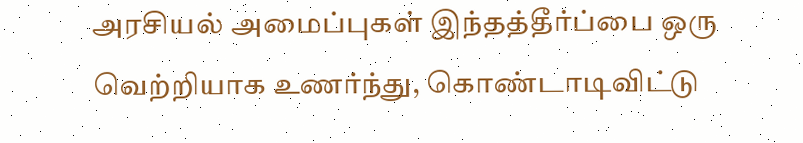அரசியல் அமைப்புகள் இந்தத்தீர்ப்பை ஒரு வெற்றியாக உணர்ந்து, கொண்டாடிவிட்டு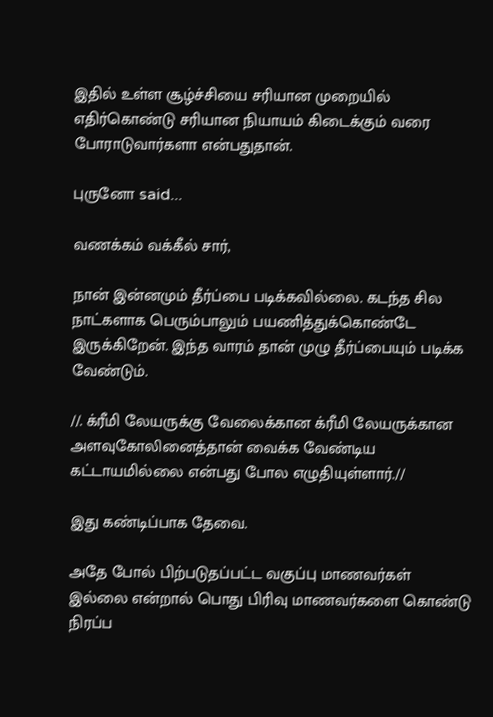இதில் உள்ள சூழ்ச்சியை சரியான முறையில் எதிர்கொண்டு சரியான நியாயம் கிடைக்கும் வரை போராடுவார்களா என்பதுதான்.

புருனோ said...

வணக்கம் வக்கீல் சார்,

நான் இன்னமும் தீர்ப்பை படிக்கவில்லை. கடந்த சில நாட்களாக பெரும்பாலும் பயணித்துக்கொண்டே இருக்கிறேன். இந்த வாரம் தான் முழு தீர்ப்பையும் படிக்க வேண்டும்.

//. க்ரீமி லேயருக்கு வேலைக்கான க்ரீமி லேயருக்கான அளவுகோலினைத்தான் வைக்க வேண்டிய கட்டாயமில்லை என்பது போல எழுதியுள்ளார்.//

இது கண்டிப்பாக தேவை.

அதே போல் பிற்படுதப்பட்ட வகுப்பு மாணவர்கள் இல்லை என்றால் பொது பிரிவு மாணவர்களை கொண்டு நிரப்ப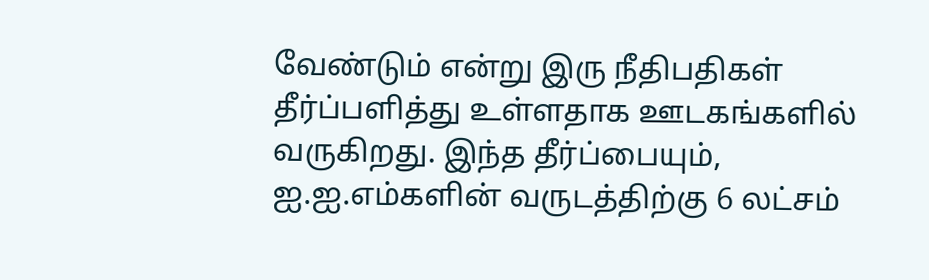வேண்டும் என்று இரு நீதிபதிகள் தீர்ப்பளித்து உள்ளதாக ஊடகங்களில் வருகிறது. இந்த தீர்ப்பையும், ஐ.ஐ.எம்களின் வருடத்திற்கு 6 லட்சம்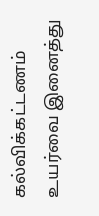கல்விக்கட்டணம் உயர்வை இனைத்து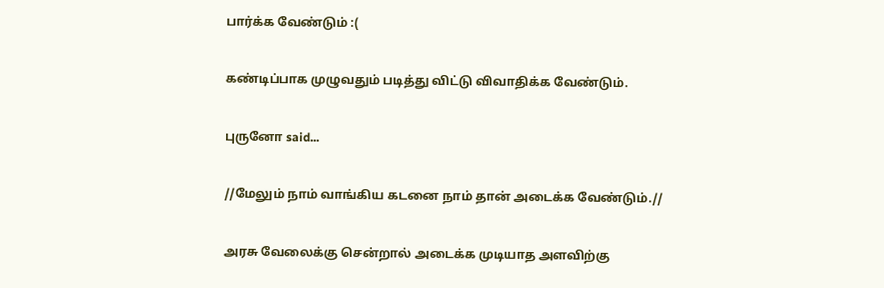பார்க்க வேண்டும் :(

கண்டிப்பாக முழுவதும் படித்து விட்டு விவாதிக்க வேண்டும்.

புருனோ said...

//மேலும் நாம் வாங்கிய கடனை நாம் தான் அடைக்க வேண்டும்.//

அரசு வேலைக்கு சென்றால் அடைக்க முடியாத அளவிற்கு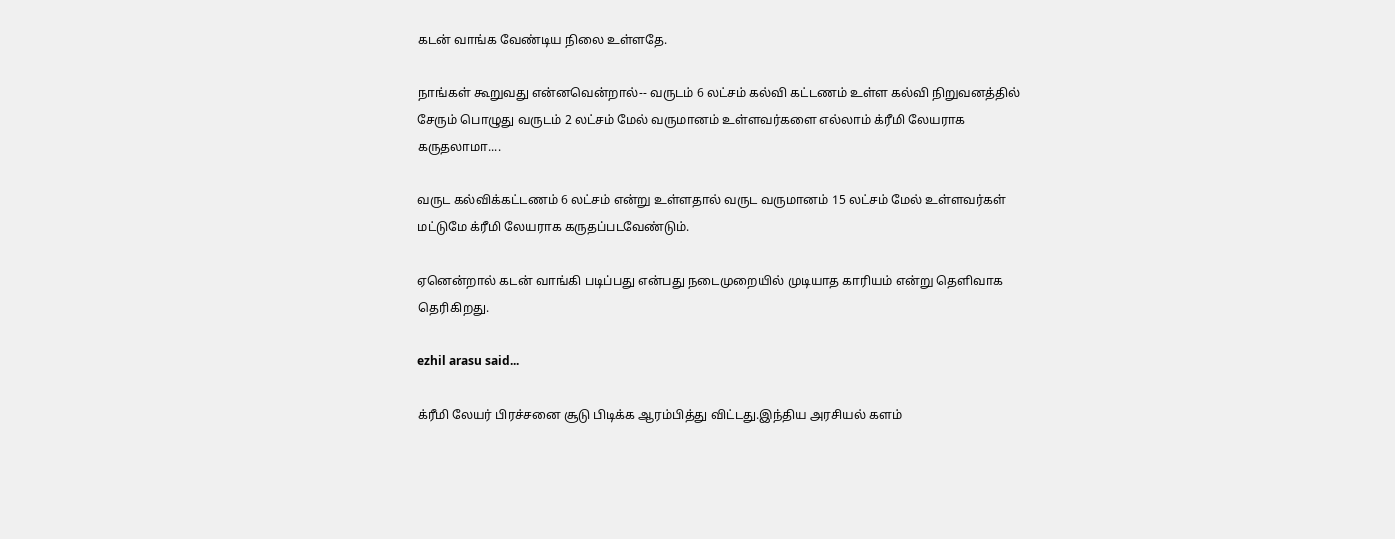கடன் வாங்க வேண்டிய நிலை உள்ளதே.

நாங்கள் கூறுவது என்னவென்றால்-- வருடம் 6 லட்சம் கல்வி கட்டணம் உள்ள கல்வி நிறுவனத்தில் சேரும் பொழுது வருடம் 2 லட்சம் மேல் வருமானம் உள்ளவர்களை எல்லாம் க்ரீமி லேயராக கருதலாமா....

வருட கல்விக்கட்டணம் 6 லட்சம் என்று உள்ளதால் வருட வருமானம் 15 லட்சம் மேல் உள்ளவர்கள் மட்டுமே க்ரீமி லேயராக கருதப்படவேண்டும்.

ஏனென்றால் கடன் வாங்கி படிப்பது என்பது நடைமுறையில் முடியாத காரியம் என்று தெளிவாக தெரிகிறது.

ezhil arasu said...

க்ரீமி லேயர் பிரச்சனை சூடு பிடிக்க ஆரம்பித்து விட்டது.இந்திய அரசியல் களம்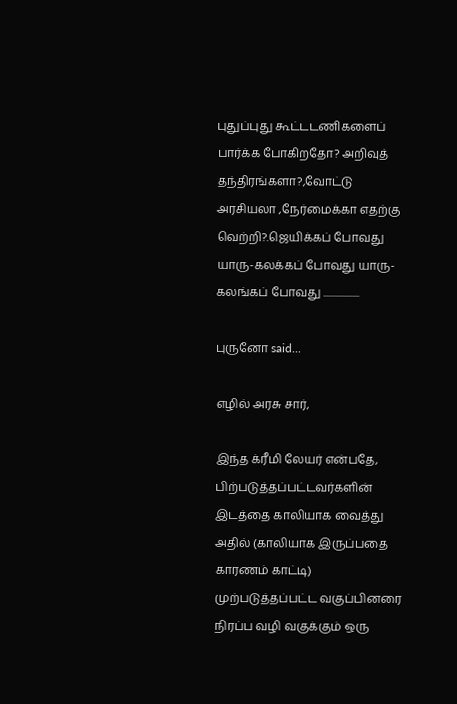புதுப்புது கூட்டடணிகளைப் பார்க்க போகிறதோ? அறிவுத் தந்திரங்களா?,வோட்டு அரசியலா ,நேர்மைக்கா எதற்கு வெற்றி?.ஜெயிக்கப் போவது யாரு-கலக்கப் போவது யாரு-கலங்கப் போவது ..................

புருனோ said...

எழில் அரசு சார்,

இந்த க்ரீமி லேயர் என்பதே, பிற்படுத்தப்பட்டவர்களின் இடத்தை காலியாக வைத்து அதில் (காலியாக இருப்பதை காரணம் காட்டி) முற்படுத்தப்பட்ட வகுப்பினரை நிரப்ப வழி வகுக்கும் ஒரு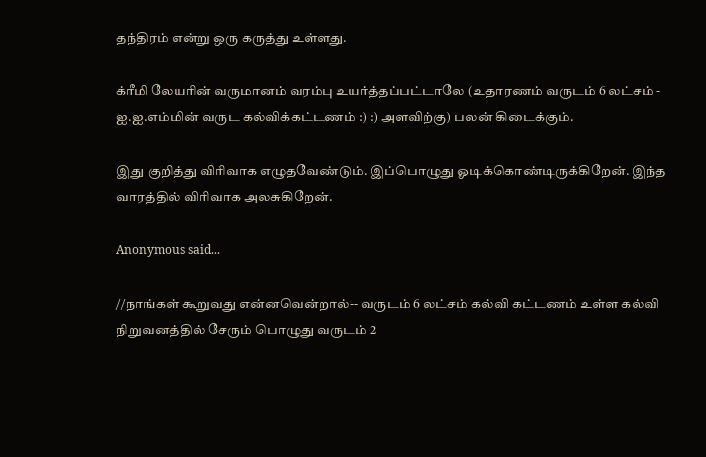தந்திரம் என்று ஒரு கருத்து உள்ளது.

க்ரீமி லேயரின் வருமானம் வரம்பு உயர்த்தப்பட்டாலே (உதாரணம் வருடம் 6 லட்சம் - ஐ.ஐ.எம்மின் வருட கல்விக்கட்டணம் :) :) அளவிற்கு) பலன் கிடைக்கும்.

இது குறித்து விரிவாக எழுதவேண்டும். இப்பொழுது ஓடிக்கொண்டிருக்கிறேன். இந்த வாரத்தில் விரிவாக அலசுகிறேன்.

Anonymous said...

//நாங்கள் கூறுவது என்னவென்றால்-- வருடம் 6 லட்சம் கல்வி கட்டணம் உள்ள கல்வி நிறுவனத்தில் சேரும் பொழுது வருடம் 2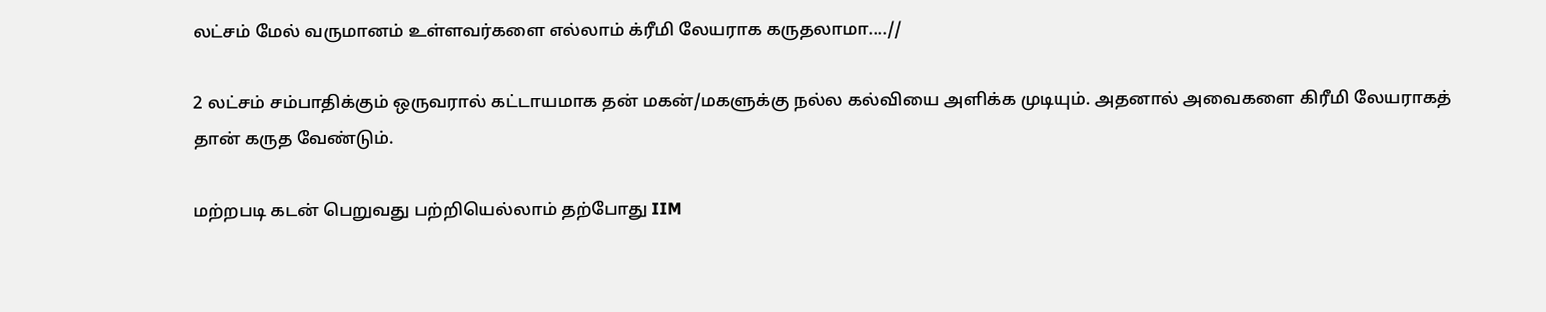லட்சம் மேல் வருமானம் உள்ளவர்களை எல்லாம் க்ரீமி லேயராக கருதலாமா....//

2 லட்சம் சம்பாதிக்கும் ஒருவரால் கட்டாயமாக தன் மகன்/மகளுக்கு நல்ல கல்வியை அளிக்க முடியும். அதனால் அவைகளை கிரீமி லேயராகத் தான் கருத வேண்டும்.

மற்றபடி கடன் பெறுவது பற்றியெல்லாம் தற்போது IIM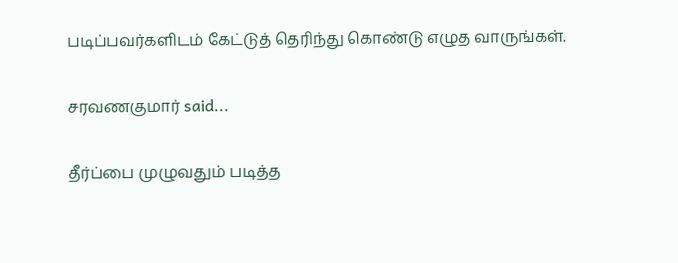படிப்பவர்களிடம் கேட்டுத் தெரிந்து கொண்டு எழுத வாருங்கள்.

சரவணகுமார் said...

தீர்ப்பை முழுவதும் படித்த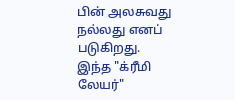பின் அலசுவது நல்லது எனப் படுகிறது. இந்த "க்ரீமி லேயர்"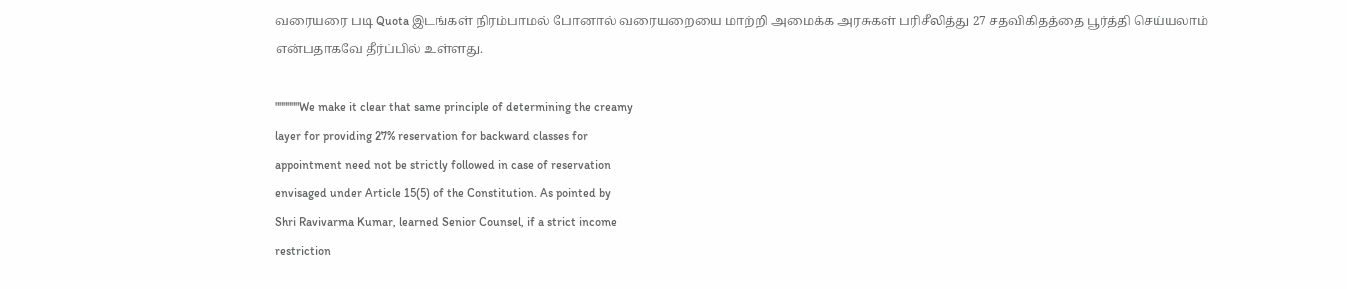வரையரை படி Quota இடங்கள் நிரம்பாமல் போனால் வரையறையை மாற்றி அமைக்க அரசுகள் பரிசீலித்து 27 சதவிகிதத்தை பூர்த்தி செய்யலாம் என்பதாகவே தீர்ப்பில் உள்ளது.

""""""We make it clear that same principle of determining the creamy
layer for providing 27% reservation for backward classes for
appointment need not be strictly followed in case of reservation
envisaged under Article 15(5) of the Constitution. As pointed by
Shri Ravivarma Kumar, learned Senior Counsel, if a strict income
restriction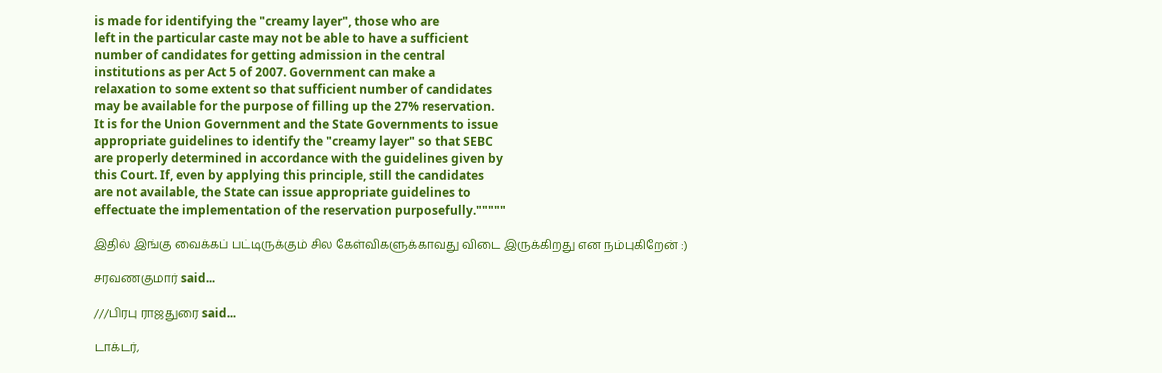is made for identifying the "creamy layer", those who are
left in the particular caste may not be able to have a sufficient
number of candidates for getting admission in the central
institutions as per Act 5 of 2007. Government can make a
relaxation to some extent so that sufficient number of candidates
may be available for the purpose of filling up the 27% reservation.
It is for the Union Government and the State Governments to issue
appropriate guidelines to identify the "creamy layer" so that SEBC
are properly determined in accordance with the guidelines given by
this Court. If, even by applying this principle, still the candidates
are not available, the State can issue appropriate guidelines to
effectuate the implementation of the reservation purposefully."""""

இதில் இங்கு வைக்கப் பட்டிருக்கும் சில கேள்விகளுக்காவது விடை இருக்கிறது என நம்புகிறேன் :)

சரவணகுமார் said...

///பிரபு ராஜதுரை said...

டாக்டர்,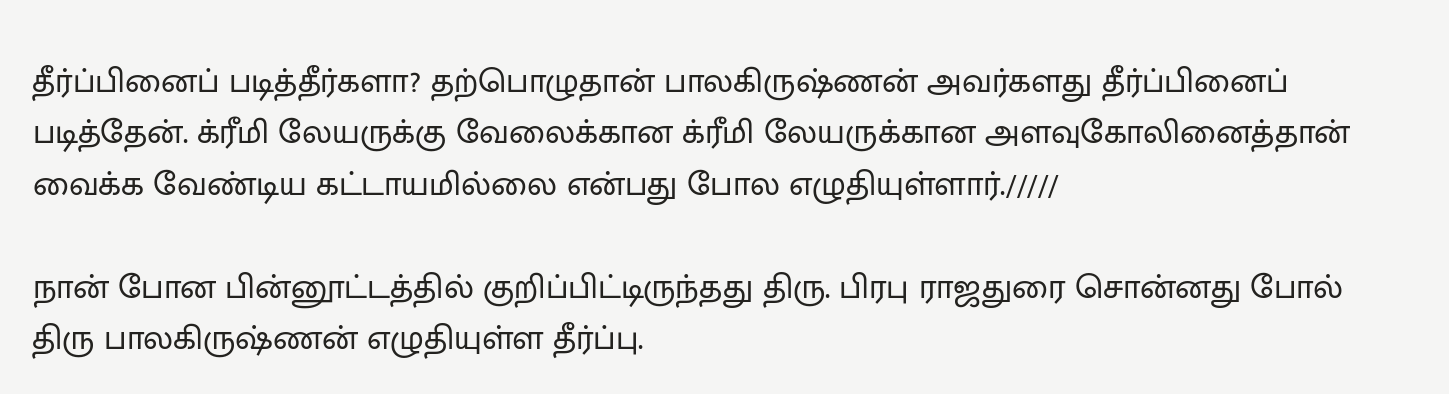தீர்ப்பினைப் படித்தீர்களா? தற்பொழுதான் பாலகிருஷ்ணன் அவர்களது தீர்ப்பினைப் படித்தேன். க்ரீமி லேயருக்கு வேலைக்கான க்ரீமி லேயருக்கான அளவுகோலினைத்தான் வைக்க வேண்டிய கட்டாயமில்லை என்பது போல எழுதியுள்ளார்./////

நான் போன பின்னூட்டத்தில் குறிப்பிட்டிருந்தது திரு. பிரபு ராஜதுரை சொன்னது போல் திரு பாலகிருஷ்ணன் எழுதியுள்ள தீர்ப்பு.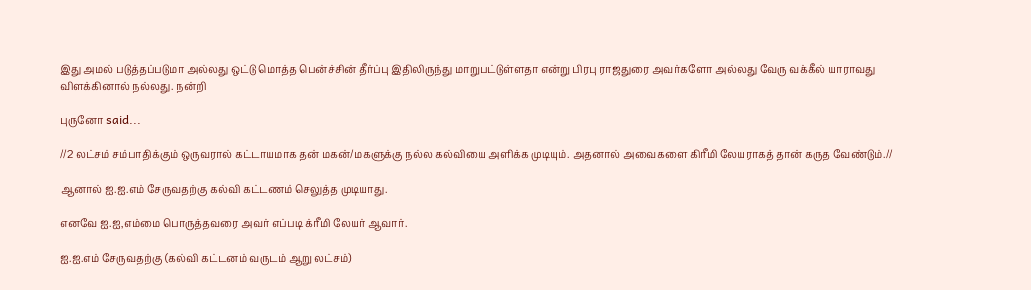இது அமல் படுத்தப்படுமா அல்லது ஒட்டு மொத்த பென்ச்சின் தீர்ப்பு இதிலிருந்து மாறுபட்டுள்ளதா என்று பிரபு ராஜதுரை அவர்களோ அல்லது வேரு வக்கீல் யாராவது விளக்கினால் நல்லது. நன்றி

புருனோ said...

//2 லட்சம் சம்பாதிக்கும் ஒருவரால் கட்டாயமாக தன் மகன்/மகளுக்கு நல்ல கல்வியை அளிக்க முடியும். அதனால் அவைகளை கிரீமி லேயராகத் தான் கருத வேண்டும்.//

ஆனால் ஐ.ஐ.எம் சேருவதற்கு கல்வி கட்டணம் செலுத்த முடியாது.

எனவே ஐ.ஐ,எம்மை பொருத்தவரை அவர் எப்படி க்ரீமி லேயர் ஆவார்.

ஐ.ஐ.எம் சேருவதற்கு (கல்வி கட்டனம் வருடம் ஆறு லட்சம்)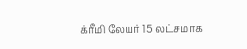க்ரீமி லேயர் 15 லட்சமாக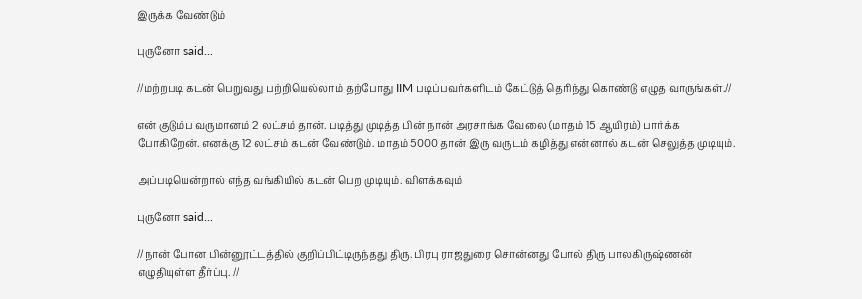இருக்க வேண்டும்

புருனோ said...

//மற்றபடி கடன் பெறுவது பற்றியெல்லாம் தற்போது IIM படிப்பவர்களிடம் கேட்டுத் தெரிந்து கொண்டு எழுத வாருங்கள்.//

என் குடும்ப வருமானம் 2 லட்சம் தான். படித்து முடித்த பின் நான் அரசாங்க வேலை (மாதம் 15 ஆயிரம்) பார்க்க போகிறேன். எனக்கு 12 லட்சம் கடன் வேண்டும். மாதம் 5000 தான் இரு வருடம் கழித்து என்னால் கடன் செலுத்த முடியும்.

அப்படியென்றால் எந்த வங்கியில் கடன் பெற முடியும். விளக்கவும்

புருனோ said...

//நான் போன பின்னூட்டத்தில் குறிப்பிட்டிருந்தது திரு. பிரபு ராஜதுரை சொன்னது போல் திரு பாலகிருஷ்ணன் எழுதியுள்ள தீர்ப்பு. //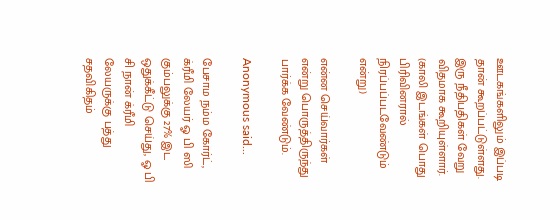ஊடகங்களிலும் இப்படி தான் கூறப்பட்டுள்ளது. இரு நீதிபதிகள் வேறு விதமாக கூறியுள்ளார். (காலி இடங்கள் பொது பிரிவினரால் நிரப்பப்படவேண்டும் என்று)

என்ன செய்வார்கள் என்று பொருத்திருந்து பார்க்க வேண்டும்.

Anonymous said...

பேசாம நம்ம கோர்ட், க்ரீமி லேயர் ஓ பி ஸி கும்பலுக்கு 27% இட ஒதுக்கீட்டு செய்து, ஓ பி சி நான் க்ரீமி லேயருக்கு பத்து சதவிகிதம்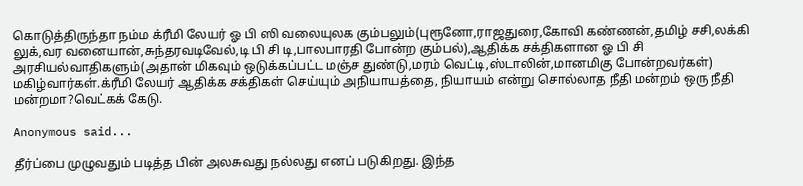கொடுத்திருந்தா நம்ம க்ரீமி லேயர் ஓ பி ஸி வலையுலக கும்பலும்(புரூனோ,ராஜதுரை,கோவி கண்ணன்,தமிழ் சசி,லக்கி லுக்,வர வனையான்,சுந்தரவடிவேல்,டி பி சி டி,பாலபாரதி போன்ற கும்பல்),ஆதிக்க சக்திகளான ஓ பி சி அரசியல்வாதிகளும்(அதான் மிகவும் ஒடுக்கப்பட்ட மஞ்ச துண்டு,மரம் வெட்டி,ஸ்டாலின்,மானமிகு போன்றவர்கள்) மகிழ்வார்கள்.க்ரீமி லேயர் ஆதிக்க சக்திகள் செய்யும் அநியாயத்தை, நியாயம் என்று சொல்லாத நீதி மன்றம் ஒரு நீதி மன்றமா?வெட்கக் கேடு.

Anonymous said...

தீர்ப்பை முழுவதும் படித்த பின் அலசுவது நல்லது எனப் படுகிறது. இந்த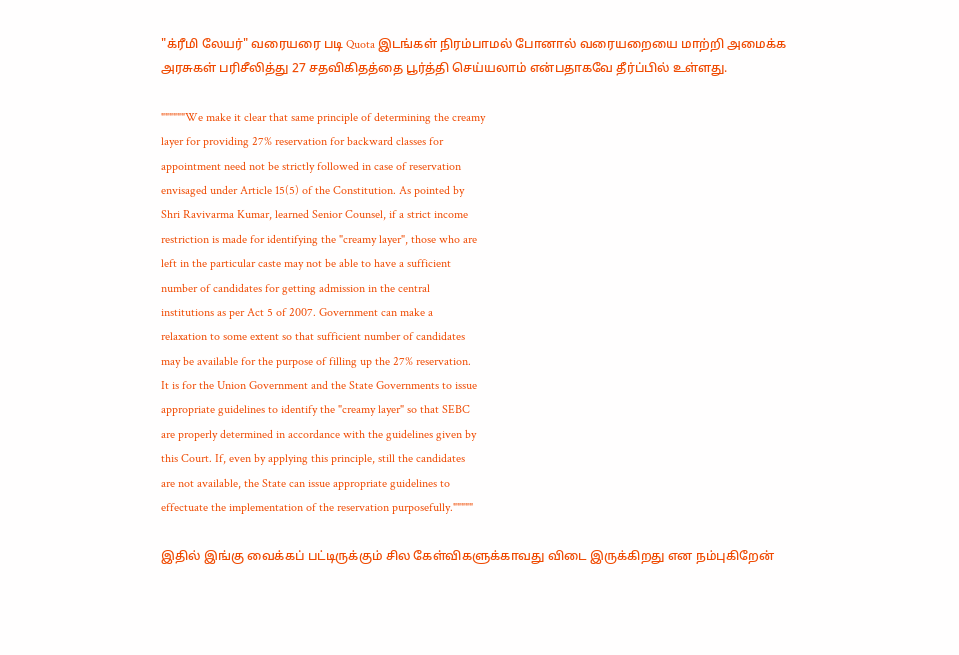"க்ரீமி லேயர்" வரையரை படி Quota இடங்கள் நிரம்பாமல் போனால் வரையறையை மாற்றி அமைக்க அரசுகள் பரிசீலித்து 27 சதவிகிதத்தை பூர்த்தி செய்யலாம் என்பதாகவே தீர்ப்பில் உள்ளது.

""""""We make it clear that same principle of determining the creamy
layer for providing 27% reservation for backward classes for
appointment need not be strictly followed in case of reservation
envisaged under Article 15(5) of the Constitution. As pointed by
Shri Ravivarma Kumar, learned Senior Counsel, if a strict income
restriction is made for identifying the "creamy layer", those who are
left in the particular caste may not be able to have a sufficient
number of candidates for getting admission in the central
institutions as per Act 5 of 2007. Government can make a
relaxation to some extent so that sufficient number of candidates
may be available for the purpose of filling up the 27% reservation.
It is for the Union Government and the State Governments to issue
appropriate guidelines to identify the "creamy layer" so that SEBC
are properly determined in accordance with the guidelines given by
this Court. If, even by applying this principle, still the candidates
are not available, the State can issue appropriate guidelines to
effectuate the implementation of the reservation purposefully."""""

இதில் இங்கு வைக்கப் பட்டிருக்கும் சில கேள்விகளுக்காவது விடை இருக்கிறது என நம்புகிறேன்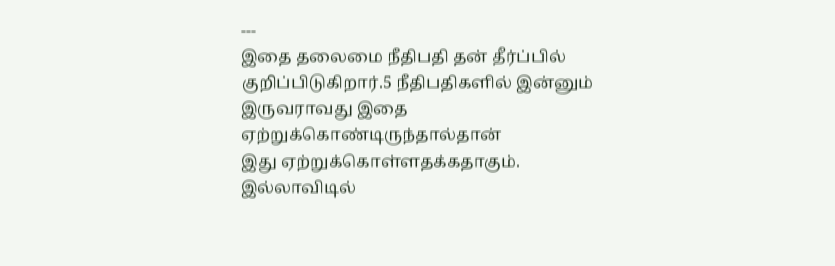---
இதை தலைமை நீதிபதி தன் தீர்ப்பில்
குறிப்பிடுகிறார்.5 நீதிபதிகளில் இன்னும் இருவராவது இதை
ஏற்றுக்கொண்டிருந்தால்தான்
இது ஏற்றுக்கொள்ளதக்கதாகும்.
இல்லாவிடில்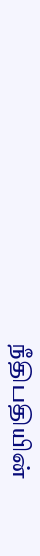நீதிபதியின்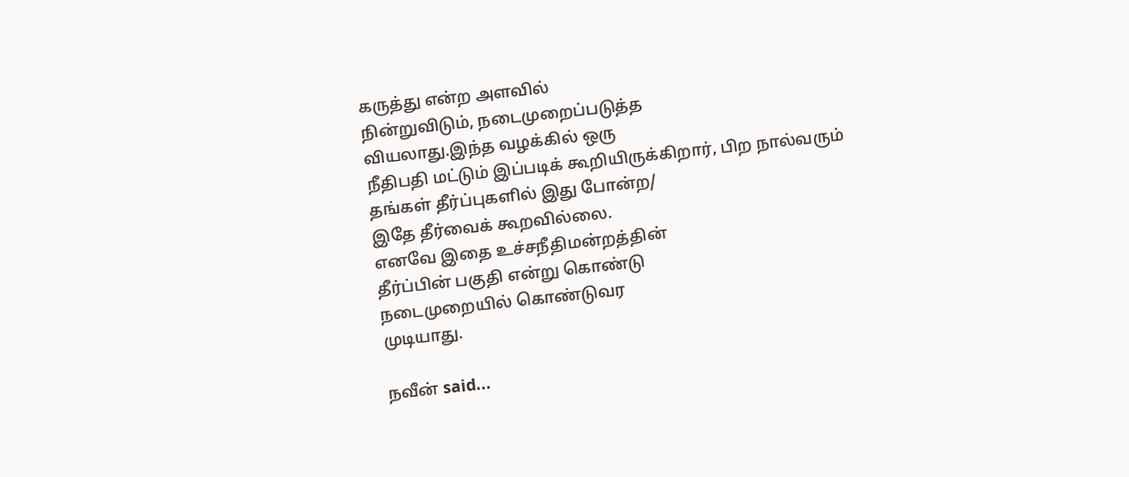கருத்து என்ற அளவில்
நின்றுவிடும், நடைமுறைப்படுத்த
வியலாது.இந்த வழக்கில் ஒரு
நீதிபதி மட்டும் இப்படிக் கூறியிருக்கிறார், பிற நால்வரும்
தங்கள் தீர்ப்புகளில் இது போன்ற/
இதே தீர்வைக் கூறவில்லை.
எனவே இதை உச்சநீதிமன்றத்தின்
தீர்ப்பின் பகுதி என்று கொண்டு
நடைமுறையில் கொண்டுவர
முடியாது.

நவீன் said...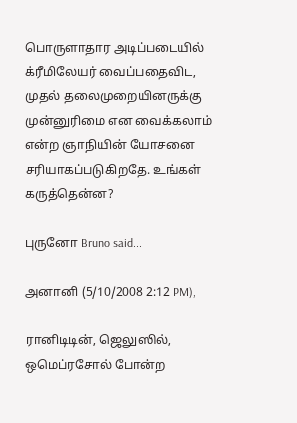பொருளாதார அடிப்படையில் க்ரீமிலேயர் வைப்பதைவிட, முதல் தலைமுறையினருக்கு முன்னுரிமை என வைக்கலாம் என்ற ஞாநியின் யோசனை சரியாகப்படுகிறதே. உங்கள் கருத்தென்ன?

புருனோ Bruno said...

அனானி (5/10/2008 2:12 PM),

ரானிடிடின், ஜெலுஸில், ஒமெப்ரசோல் போன்ற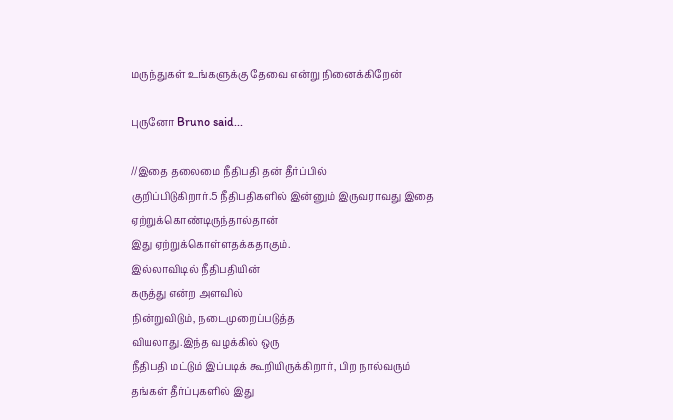மருந்துகள் உங்களுக்கு தேவை என்று நினைக்கிறேன்

புருனோ Bruno said...

//இதை தலைமை நீதிபதி தன் தீர்ப்பில்
குறிப்பிடுகிறார்.5 நீதிபதிகளில் இன்னும் இருவராவது இதை
ஏற்றுக்கொண்டிருந்தால்தான்
இது ஏற்றுக்கொள்ளதக்கதாகும்.
இல்லாவிடில் நீதிபதியின்
கருத்து என்ற அளவில்
நின்றுவிடும், நடைமுறைப்படுத்த
வியலாது.இந்த வழக்கில் ஒரு
நீதிபதி மட்டும் இப்படிக் கூறியிருக்கிறார், பிற நால்வரும்
தங்கள் தீர்ப்புகளில் இது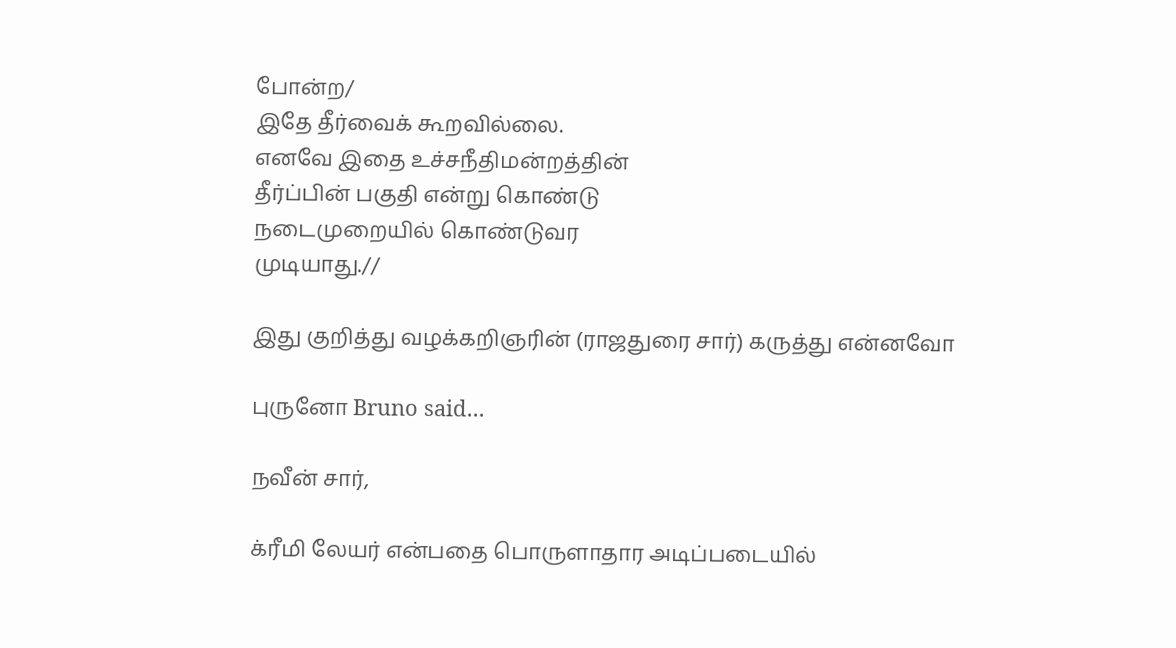போன்ற/
இதே தீர்வைக் கூறவில்லை.
எனவே இதை உச்சநீதிமன்றத்தின்
தீர்ப்பின் பகுதி என்று கொண்டு
நடைமுறையில் கொண்டுவர
முடியாது.//

இது குறித்து வழக்கறிஞரின் (ராஜதுரை சார்) கருத்து என்னவோ

புருனோ Bruno said...

நவீன் சார்,

க்ரீமி லேயர் என்பதை பொருளாதார அடிப்படையில்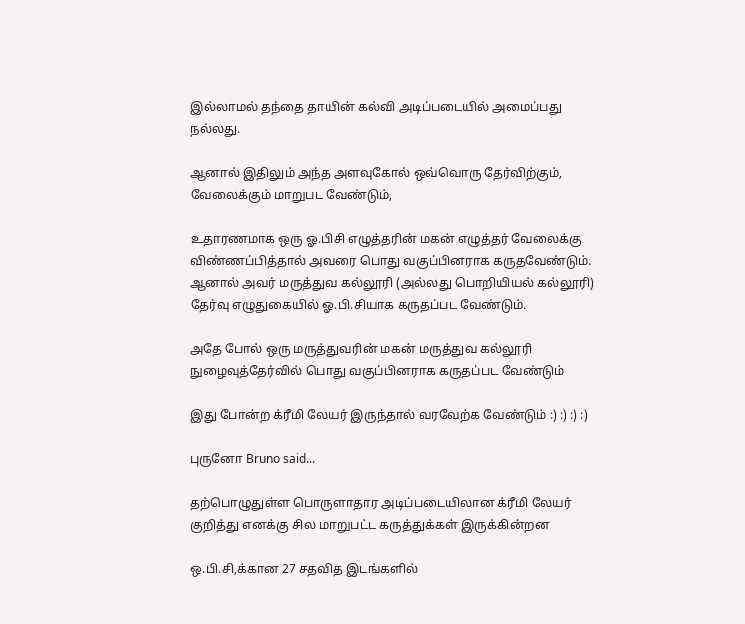இல்லாமல் தந்தை தாயின் கல்வி அடிப்படையில் அமைப்பது நல்லது.

ஆனால் இதிலும் அந்த அளவுகோல் ஒவ்வொரு தேர்விற்கும், வேலைக்கும் மாறுபட வேண்டும்,

உதாரணமாக ஒரு ஓ.பிசி எழுத்தரின் மகன் எழுத்தர் வேலைக்கு விண்ணப்பித்தால் அவரை பொது வகுப்பினராக கருதவேண்டும். ஆனால் அவர் மருத்துவ கல்லூரி (அல்லது பொறியியல் கல்லூரி) தேர்வு எழுதுகையில் ஓ.பி.சியாக கருதப்பட வேண்டும்.

அதே போல் ஒரு மருத்துவரின் மகன் மருத்துவ கல்லூரி நுழைவுத்தேர்வில் பொது வகுப்பினராக கருதப்பட வேண்டும்

இது போன்ற க்ரீமி லேயர் இருந்தால் வரவேற்க வேண்டும் :) :) :) :)

புருனோ Bruno said...

தற்பொழுதுள்ள பொருளாதார அடிப்படையிலான க்ரீமி லேயர் குறித்து எனக்கு சில மாறுபட்ட கருத்துக்கள் இருக்கின்றன

ஒ.பி.சி,க்கான 27 சதவித இடங்களில்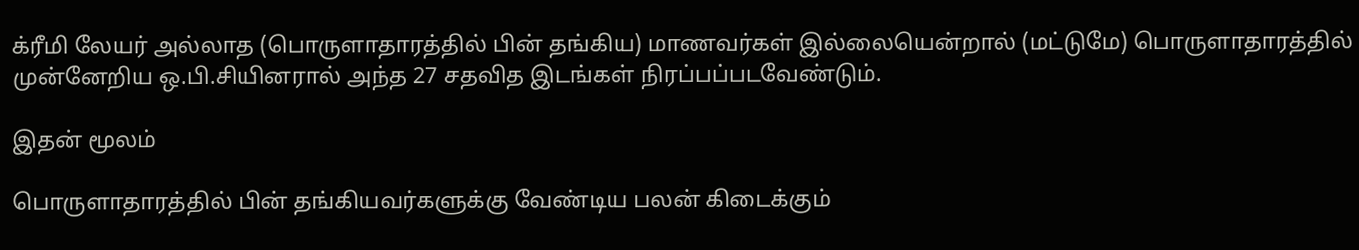க்ரீமி லேயர் அல்லாத (பொருளாதாரத்தில் பின் தங்கிய) மாணவர்கள் இல்லையென்றால் (மட்டுமே) பொருளாதாரத்தில் முன்னேறிய ஒ.பி.சியினரால் அந்த 27 சதவித இடங்கள் நிரப்பப்படவேண்டும்.

இதன் மூலம்

பொருளாதாரத்தில் பின் தங்கியவர்களுக்கு வேண்டிய பலன் கிடைக்கும்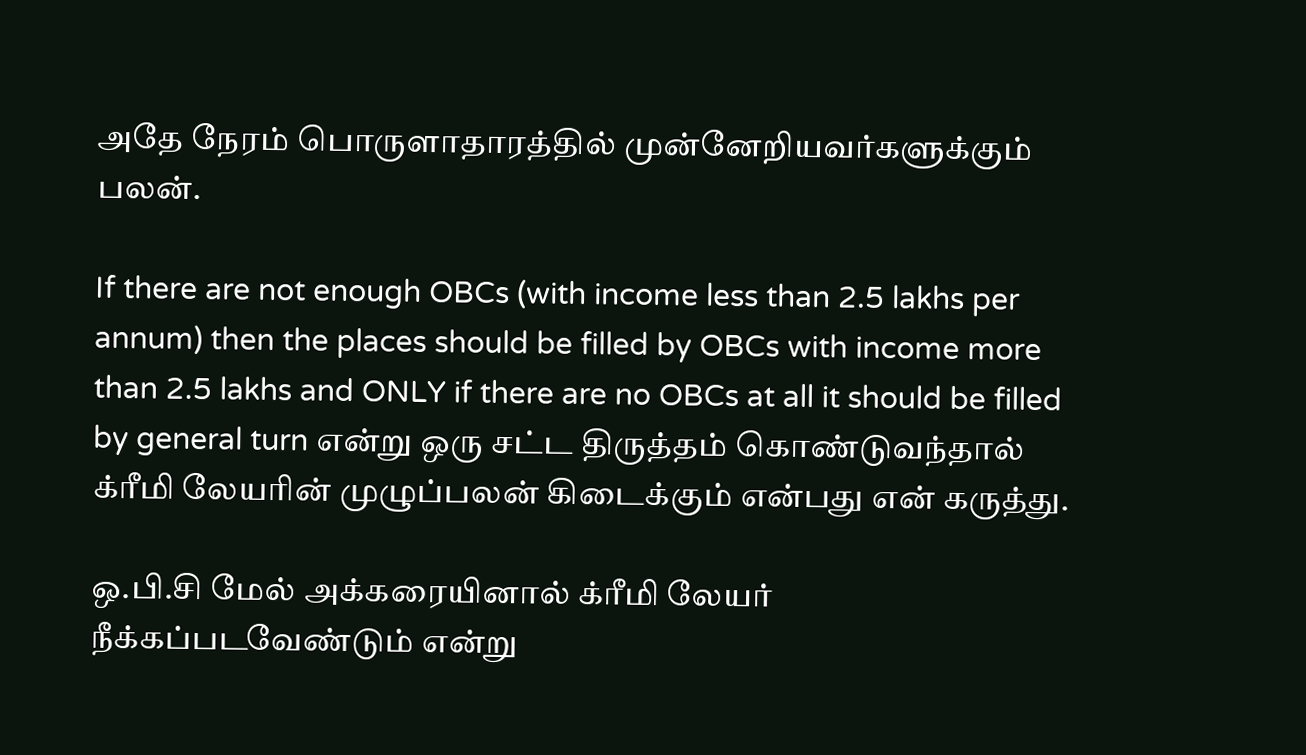அதே நேரம் பொருளாதாரத்தில் முன்னேறியவர்களுக்கும் பலன்.

If there are not enough OBCs (with income less than 2.5 lakhs per annum) then the places should be filled by OBCs with income more than 2.5 lakhs and ONLY if there are no OBCs at all it should be filled by general turn என்று ஒரு சட்ட திருத்தம் கொண்டுவந்தால் க்ரீமி லேயரின் முழுப்பலன் கிடைக்கும் என்பது என் கருத்து.

ஒ.பி.சி மேல் அக்கரையினால் க்ரீமி லேயர் நீக்கப்படவேண்டும் என்று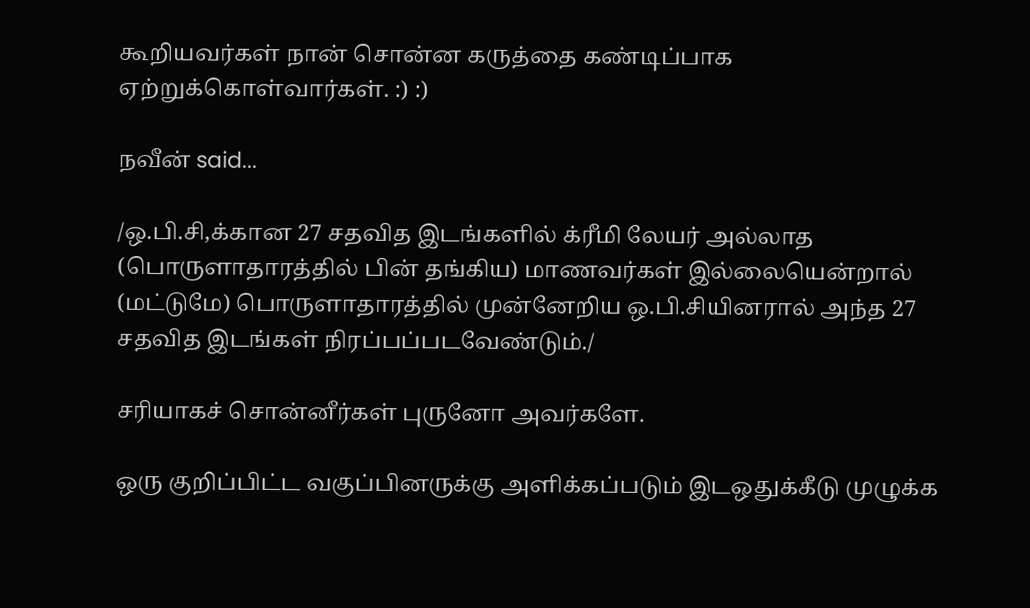கூறியவர்கள் நான் சொன்ன கருத்தை கண்டிப்பாக ஏற்றுக்கொள்வார்கள். :) :)

நவீன் said...

/ஒ.பி.சி,க்கான 27 சதவித இடங்களில் க்ரீமி லேயர் அல்லாத (பொருளாதாரத்தில் பின் தங்கிய) மாணவர்கள் இல்லையென்றால் (மட்டுமே) பொருளாதாரத்தில் முன்னேறிய ஒ.பி.சியினரால் அந்த 27 சதவித இடங்கள் நிரப்பப்படவேண்டும்./

சரியாகச் சொன்னீர்கள் புருனோ அவர்களே.

ஒரு குறிப்பிட்ட வகுப்பினருக்கு அளிக்கப்படும் இடஒதுக்கீடு முழுக்க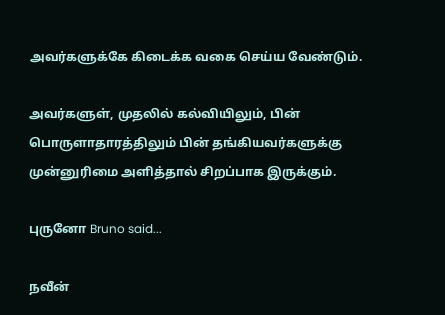அவர்களுக்கே கிடைக்க வகை செய்ய வேண்டும்.

அவர்களுள், முதலில் கல்வியிலும், பின் பொருளாதாரத்திலும் பின் தங்கியவர்களுக்கு முன்னுரிமை அளித்தால் சிறப்பாக இருக்கும்.

புருனோ Bruno said...

நவீன்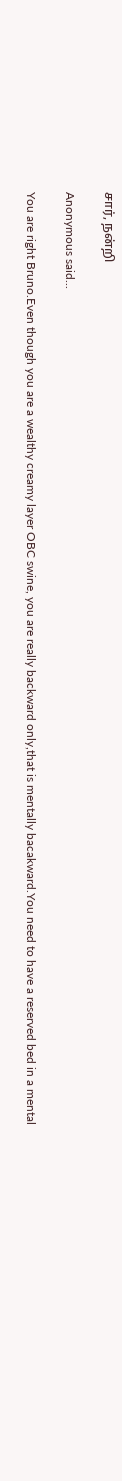சார், நன்றி

Anonymous said...

You are right Bruno.Even though you are a wealthy creamy layer OBC swine, you are really backward only,that is mentally bacakward.You need to have a reserved bed in a mental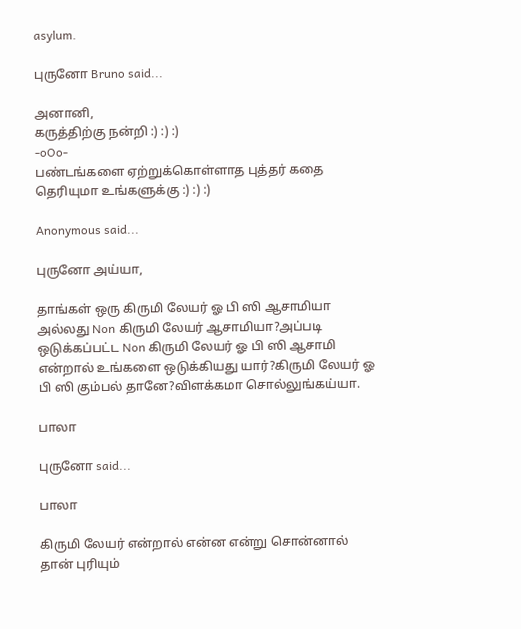asylum.

புருனோ Bruno said...

அனானி,
கருத்திற்கு நன்றி :) :) :)
-oOo-
பண்டங்களை ஏற்றுக்கொள்ளாத புத்தர் கதை தெரியுமா உங்களுக்கு :) :) :)

Anonymous said...

புருனோ அய்யா,

தாங்கள் ஒரு கிருமி லேயர் ஓ பி ஸி ஆசாமியா அல்லது Non கிருமி லேயர் ஆசாமியா?அப்படி ஒடுக்கப்பட்ட Non கிருமி லேயர் ஓ பி ஸி ஆசாமி என்றால் உங்களை ஒடுக்கியது யார்?கிருமி லேயர் ஓ பி ஸி கும்பல் தானே?விளக்கமா சொல்லுங்கய்யா.

பாலா

புருனோ said...

பாலா

கிருமி லேயர் என்றால் என்ன என்று சொன்னால் தான் புரியும்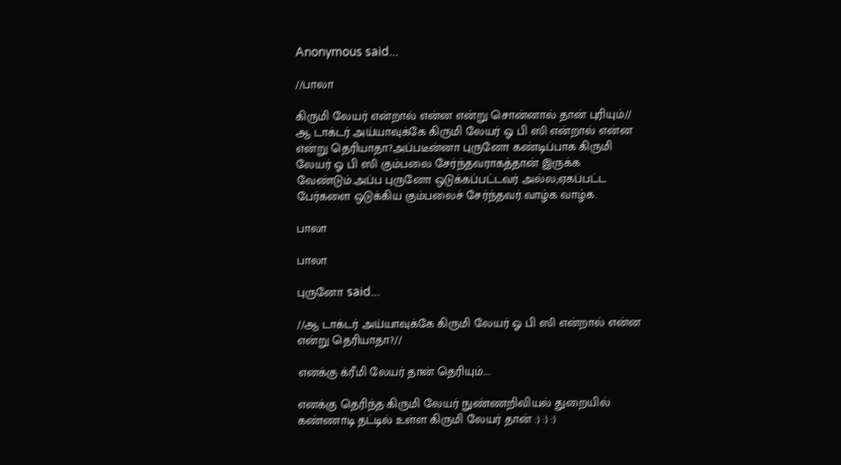Anonymous said...

//பாலா

கிருமி லேயர் என்றால் என்ன என்று சொன்னால் தான் புரியும்//
ஆ டாக்டர் அய்யாவுக்கே கிருமி லேயர் ஓ பி ஸி என்றால் என்ன என்று தெரியாதா?அப்படீன்னா புருனோ கண்டிப்பாக கிருமி லேயர் ஓ பி ஸி கும்பலை சேர்ந்தவராகத்தான் இருக்க வேண்டும்.அப்ப புருனோ ஒடுக்கப்பட்டவர் அல்ல;ஏகப்பட்ட பேர்களை ஒடுக்கிய கும்பலைச் சேர்ந்தவர்.வாழ்க வாழ்க.

பாலா

பாலா

புருனோ said...

//ஆ டாக்டர் அய்யாவுக்கே கிருமி லேயர் ஓ பி ஸி என்றால் என்ன என்று தெரியாதா?//

எனக்கு க்ரீமி லேயர் தான் தெரியும்....

எனக்கு தெரிந்த கிருமி லேயர் நுண்ணறிவியல் துறையில் கண்ணாடி தட்டில் உள்ள கிருமி லேயர் தான் :) :) :)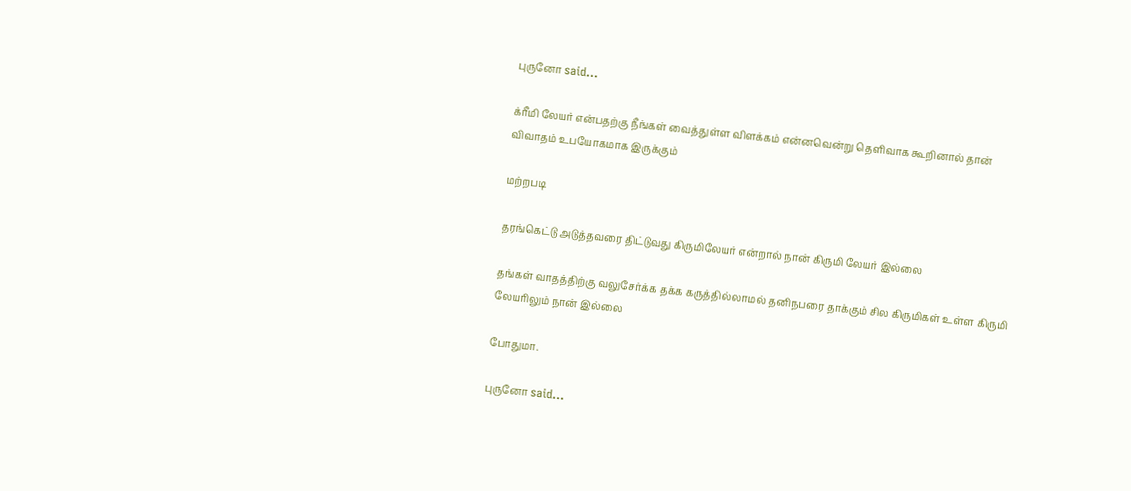புருனோ said...

க்ரீமி லேயர் என்பதற்கு நீங்கள் வைத்துள்ள விளக்கம் என்னவென்று தெளிவாக கூறினால் தான் விவாதம் உபயோகமாக இருக்கும்

மற்றபடி

தரங்கெட்டு அடுத்தவரை திட்டுவது கிருமிலேயர் என்றால் நான் கிருமி லேயர் இல்லை

தங்கள் வாதத்திற்கு வலுசேர்க்க தக்க கருத்தில்லாமல் தனிநபரை தாக்கும் சில கிருமிகள் உள்ள கிருமி லேயரிலும் நான் இல்லை

போதுமா.

புருனோ said...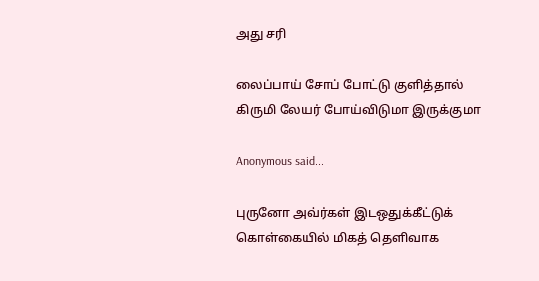அது சரி

லைப்பாய் சோப் போட்டு குளித்தால் கிருமி லேயர் போய்விடுமா இருக்குமா

Anonymous said...

புருனோ அவ்ர்கள் இடஒதுக்கீட்டுக் கொள்கையில் மிகத் தெளிவாக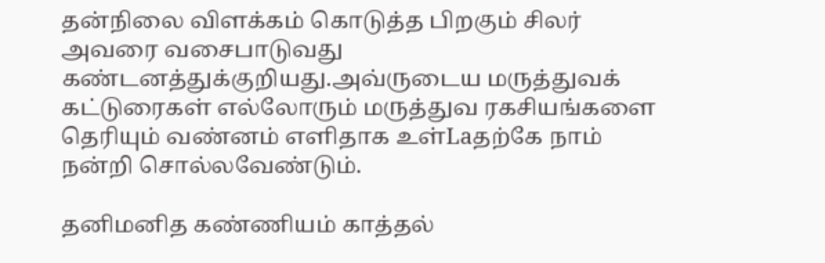தன்நிலை விளக்கம் கொடுத்த பிறகும் சிலர் அவரை வசைபாடுவது கண்டனத்துக்குறியது.அவ்ருடைய மருத்துவக் கட்டுரைகள் எல்லோரும் மருத்துவ ரகசியங்களை தெரியும் வண்னம் எளிதாக உள்Laதற்கே நாம் நன்றி சொல்லவேண்டும்.

தனிமனித கண்ணியம் காத்தல்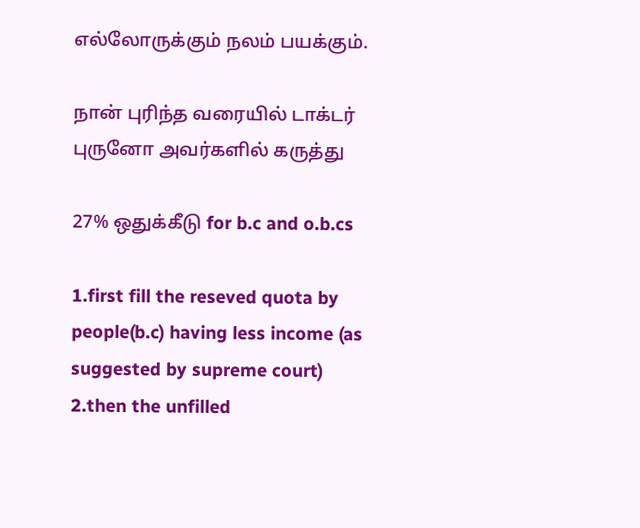எல்லோருக்கும் நலம் பயக்கும்.

நான் புரிந்த வரையில் டாக்டர் புருனோ அவர்களில் கருத்து

27% ஒதுக்கீடு for b.c and o.b.cs

1.first fill the reseved quota by people(b.c) having less income (as suggested by supreme court)
2.then the unfilled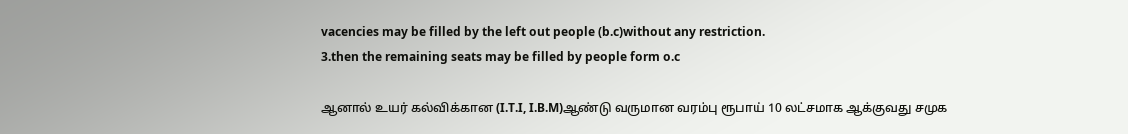vacencies may be filled by the left out people (b.c)without any restriction.
3.then the remaining seats may be filled by people form o.c

ஆனால் உயர் கல்விக்கான (I.T.I, I.B.M)ஆண்டு வருமான வரம்பு ரூபாய் 10 லட்சமாக ஆக்குவது சமுக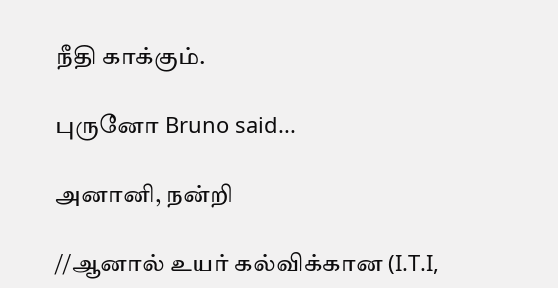நீதி காக்கும்.

புருனோ Bruno said...

அனானி, நன்றி

//ஆனால் உயர் கல்விக்கான (I.T.I,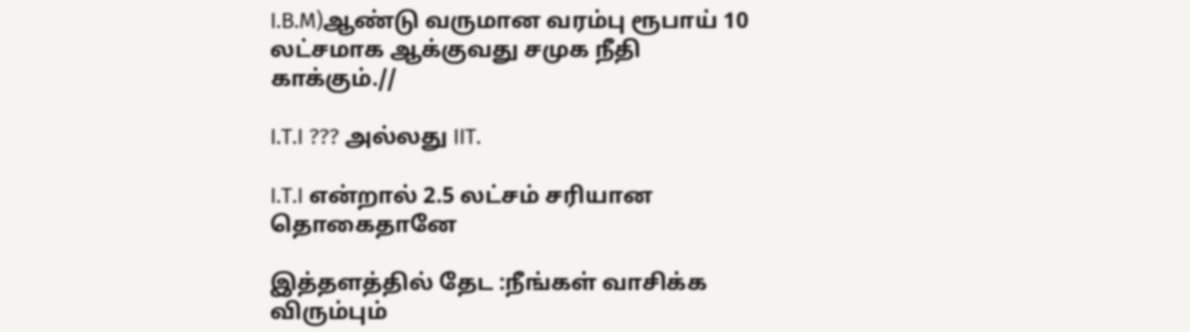I.B.M)ஆண்டு வருமான வரம்பு ரூபாய் 10 லட்சமாக ஆக்குவது சமுக நீதி காக்கும்.//

I.T.I ??? அல்லது IIT.

I.T.I என்றால் 2.5 லட்சம் சரியான தொகைதானே

இத்தளத்தில் தேட :நீங்கள் வாசிக்க விரும்பும்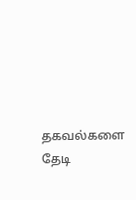தகவல்களை தேடி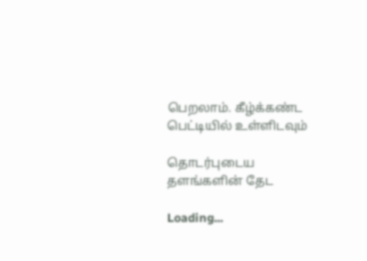பெறலாம். கீழ்க்கண்ட பெட்டியில் உள்ளிடவும்

தொடர்புடைய தளங்களின் தேட

Loading...